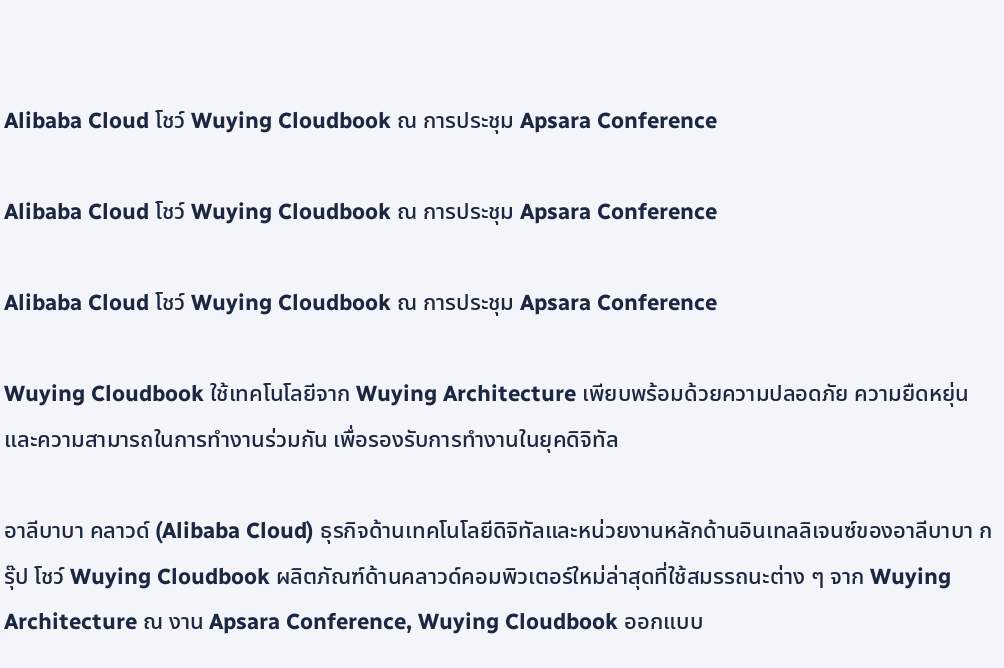Alibaba Cloud โชว์ Wuying Cloudbook ณ การประชุม Apsara Conference

Alibaba Cloud โชว์ Wuying Cloudbook ณ การประชุม Apsara Conference

Alibaba Cloud โชว์ Wuying Cloudbook ณ การประชุม Apsara Conference

Wuying Cloudbook ใช้เทคโนโลยีจาก Wuying Architecture เพียบพร้อมด้วยความปลอดภัย ความยืดหยุ่น และความสามารถในการทำงานร่วมกัน เพื่อรองรับการทำงานในยุคดิจิทัล

อาลีบาบา คลาวด์ (Alibaba Cloud) ธุรกิจด้านเทคโนโลยีดิจิทัลและหน่วยงานหลักด้านอินเทลลิเจนซ์ของอาลีบาบา กรุ๊ป โชว์ Wuying Cloudbook ผลิตภัณฑ์ด้านคลาวด์คอมพิวเตอร์ใหม่ล่าสุดที่ใช้สมรรถนะต่าง ๆ จาก Wuying Architecture ณ งาน Apsara Conference, Wuying Cloudbook ออกแบบ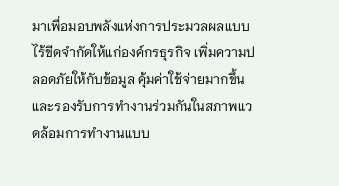มาเพื่อมอบพลังแห่งการประมวลผลแบบไร้ขีดจำกัดให้แก่องค์กรธุรกิจ เพิ่มความปลอดภัยให้กับข้อมูล คุ้มค่าใช้จ่ายมากขึ้น และรองรับการทำงานร่วมกันในสภาพแวดล้อมการทำงานแบบ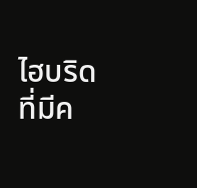ไฮบริดที่มีค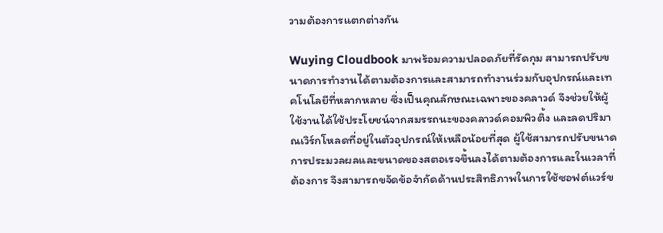วามต้องการแตกต่างกัน

Wuying Cloudbook มาพร้อมความปลอดภัยที่รัดกุม สามารถปรับขนาดการทำงานได้ตามต้องการและสามารถทำงานร่วมกับอุปกรณ์และเทคโนโลยีที่หลากหลาย ซึ่งเป็นคุณลักษณะเฉพาะของคลาวด์ จึงช่วยให้ผู้ใช้งานได้ใช้ประโยชน์จากสมรรถนะของคลาวด์คอมพิวติ้ง และลดปริมาณเวิร์กโหลดที่อยู่ในตัวอุปกรณ์ให้เหลือน้อยที่สุด ผู้ใช้สามารถปรับขนาดการประมวลผลและขนาดของสตอเรจขึ้นลงได้ตามต้องการและในเวลาที่ต้องการ จึงสามารถขจัดข้อจำกัดด้านประสิทธิภาพในการใช้ซอฟต์แวร์ข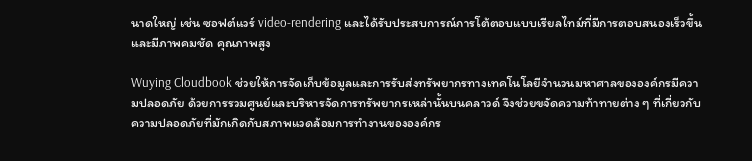นาดใหญ่ เช่น ซอฟต์แวร์ video-rendering และได้รับประสบการณ์การโต้ตอบแบบเรียลไทม์ที่มีการตอบสนองเร็วขึ้น และมีภาพคมชัด คุณภาพสูง

Wuying Cloudbook ช่วยให้การจัดเก็บข้อมูลและการรับส่งทรัพยากรทางเทคโนโลยีจำนวนมหาศาลขององค์กรมีความปลอดภัย ด้วยการรวมศูนย์และบริหารจัดการทรัพยากรเหล่านั้นบนคลาวด์ จึงช่วยขจัดความท้าทายต่าง ๆ ที่เกี่ยวกับความปลอดภัยที่มักเกิดกับสภาพแวดล้อมการทำงานขององค์กร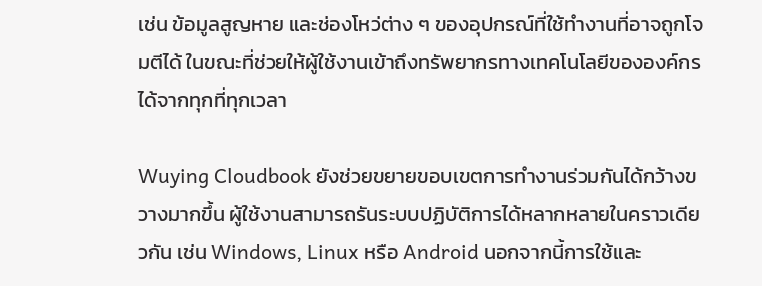เช่น ข้อมูลสูญหาย และช่องโหว่ต่าง ๆ ของอุปกรณ์ที่ใช้ทำงานที่อาจถูกโจมตีได้ ในขณะที่ช่วยให้ผู้ใช้งานเข้าถึงทรัพยากรทางเทคโนโลยีขององค์กรได้จากทุกที่ทุกเวลา

Wuying Cloudbook ยังช่วยขยายขอบเขตการทำงานร่วมกันได้กว้างขวางมากขึ้น ผู้ใช้งานสามารถรันระบบปฏิบัติการได้หลากหลายในคราวเดียวกัน เช่น Windows, Linux หรือ Android นอกจากนี้การใช้และ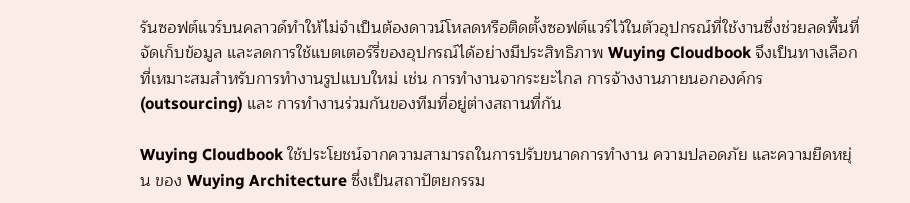รันซอฟต์แวร์บนคลาวด์ทำให้ไม่จำเป็นต้องดาวน์โหลดหรือติดตั้งซอฟต์แวร์ไว้ในตัวอุปกรณ์ที่ใช้งานซึ่งช่วยลดพื้นที่จัดเก็บข้อมูล และลดการใช้แบตเตอร์รี่ของอุปกรณ์ได้อย่างมีประสิทธิภาพ Wuying Cloudbook จึงเป็นทางเลือกที่เหมาะสมสำหรับการทำงานรูปแบบใหม่ เช่น การทำงานจากระยะไกล การจ้างงานภายนอกองค์กร (outsourcing) และ การทำงานร่วมกันของทีมที่อยู่ต่างสถานที่กัน

Wuying Cloudbook ใช้ประโยชน์จากความสามารถในการปรับขนาดการทำงาน ความปลอดภัย และความยืดหยุ่น ของ Wuying Architecture ซึ่งเป็นสถาปัตยกรรม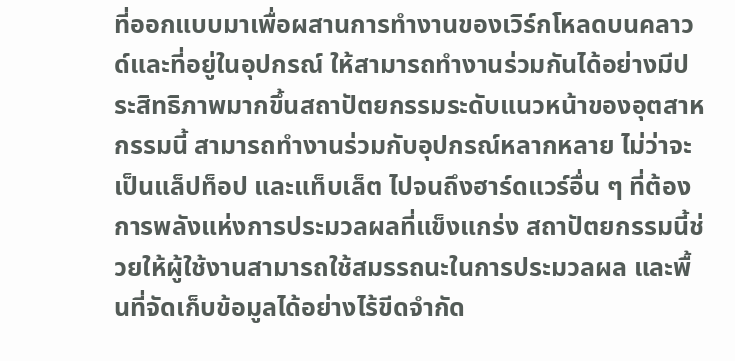ที่ออกแบบมาเพื่อผสานการทำงานของเวิร์กโหลดบนคลาวด์และที่อยู่ในอุปกรณ์ ให้สามารถทำงานร่วมกันได้อย่างมีประสิทธิภาพมากขึ้นสถาปัตยกรรมระดับแนวหน้าของอุตสาหกรรมนี้ สามารถทำงานร่วมกับอุปกรณ์หลากหลาย ไม่ว่าจะเป็นแล็ปท็อป และแท็บเล็ต ไปจนถึงฮาร์ดแวร์อื่น ๆ ที่ต้องการพลังแห่งการประมวลผลที่แข็งแกร่ง สถาปัตยกรรมนี้ช่วยให้ผู้ใช้งานสามารถใช้สมรรถนะในการประมวลผล และพื้นที่จัดเก็บข้อมูลได้อย่างไร้ขีดจำกัด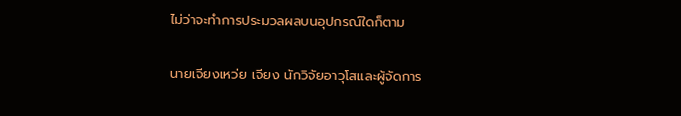ไม่ว่าจะทำการประมวลผลบนอุปกรณ์ใดก็ตาม

นายเจียงเหว่ย เจียง นักวิจัยอาวุโสและผู้จัดการ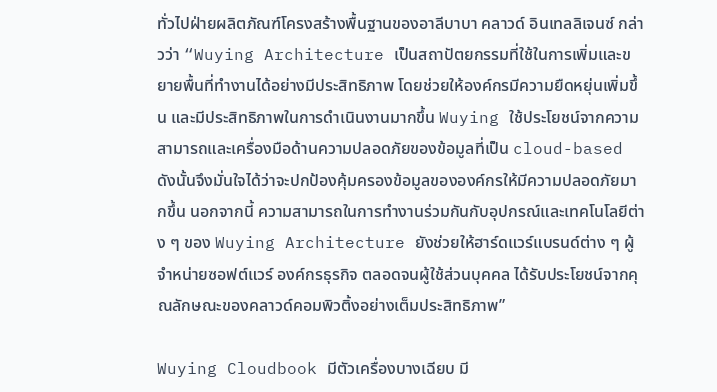ทั่วไปฝ่ายผลิตภัณฑ์โครงสร้างพื้นฐานของอาลีบาบา คลาวด์ อินเทลลิเจนซ์ กล่าวว่า “Wuying Architecture เป็นสถาปัตยกรรมที่ใช้ในการเพิ่มและขยายพื้นที่ทำงานได้อย่างมีประสิทธิภาพ โดยช่วยให้องค์กรมีความยืดหยุ่นเพิ่มขึ้น และมีประสิทธิภาพในการดำเนินงานมากขึ้น Wuying ใช้ประโยชน์จากความสามารถและเครื่องมือด้านความปลอดภัยของข้อมูลที่เป็น cloud-based ดังนั้นจึงมั่นใจได้ว่าจะปกป้องคุ้มครองข้อมูลขององค์กรให้มีความปลอดภัยมากขึ้น นอกจากนี้ ความสามารถในการทำงานร่วมกันกับอุปกรณ์และเทคโนโลยีต่าง ๆ ของ Wuying Architecture ยังช่วยให้ฮาร์ดแวร์แบรนด์ต่าง ๆ ผู้จำหน่ายซอฟต์แวร์ องค์กรธุรกิจ ตลอดจนผู้ใช้ส่วนบุคคล ได้รับประโยชน์จากคุณลักษณะของคลาวด์คอมพิวติ้งอย่างเต็มประสิทธิภาพ”

Wuying Cloudbook มีตัวเครื่องบางเฉียบ มี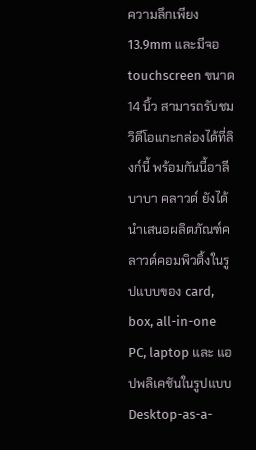ความลึกเพียง 13.9mm และมีจอ touchscreen ขนาด 14 นิ้ว สามารถรับชมวิดีโอแกะกล่องได้ที่ลิงก์นี้ พร้อมกันนี้อาลีบาบา คลาวด์ ยังได้นำเสนอผลิตภัณฑ์คลาวด์คอมพิวติ้งในรูปแบบของ card, box, all-in-one PC, laptop และ แอปพลิเคชันในรูปแบบ Desktop-as-a-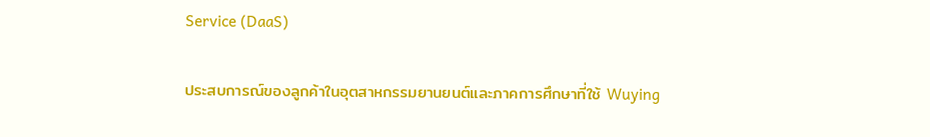Service (DaaS)

ประสบการณ์ของลูกค้าในอุตสาหกรรมยานยนต์และภาคการศึกษาที่ใช้ Wuying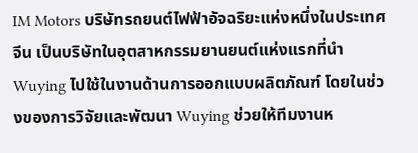IM Motors บริษัทรถยนต์ไฟฟ้าอัจฉริยะแห่งหนึ่งในประเทศจีน เป็นบริษัทในอุตสาหกรรมยานยนต์แห่งแรกที่นำ Wuying ไปใช้ในงานด้านการออกแบบผลิตภัณฑ์ โดยในช่วงของการวิจัยและพัฒนา Wuying ช่วยให้ทีมงานห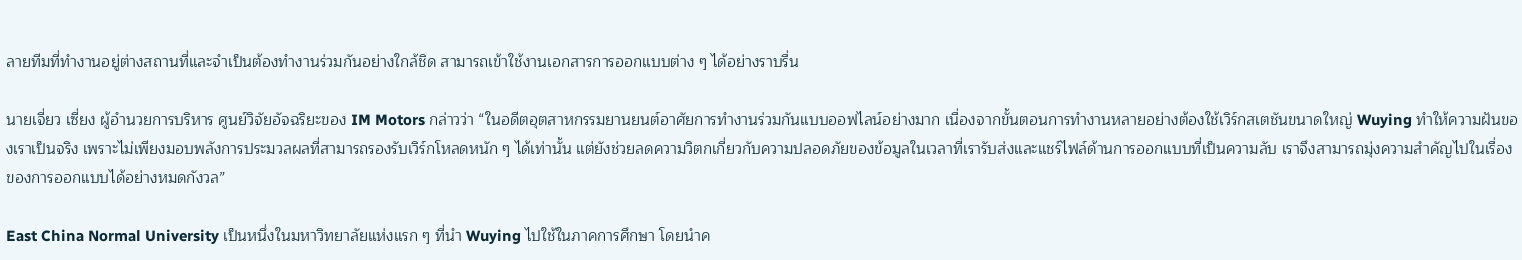ลายทีมที่ทำงานอยู่ต่างสถานที่และจำเป็นต้องทำงานร่วมกันอย่างใกล้ชิด สามารถเข้าใช้งานเอกสารการออกแบบต่าง ๆ ได้อย่างราบรื่น

นายเจี่ยว เซี่ยง ผู้อำนวยการบริหาร ศูนย์วิจัยอัจฉริยะของ IM Motors กล่าวว่า “ในอดีตอุตสาหกรรมยานยนต์อาศัยการทำงานร่วมกันแบบออฟไลน์อย่างมาก เนื่องจากขั้นตอนการทำงานหลายอย่างต้องใช้เวิร์กสเตชันขนาดใหญ่ Wuying ทำให้ความฝันของเราเป็นจริง เพราะไม่เพียงมอบพลังการประมวลผลที่สามารถรองรับเวิร์กโหลดหนัก ๆ ได้เท่านั้น แต่ยังช่วยลดความวิตกเกี่ยวกับความปลอดภัยของข้อมูลในเวลาที่เรารับส่งและแชร์ไฟล์ด้านการออกแบบที่เป็นความลับ เราจึงสามารถมุ่งความสำคัญไปในเรื่องของการออกแบบได้อย่างหมดกังวล”

East China Normal University เป็นหนึ่งในมหาวิทยาลัยแห่งแรก ๆ ที่นำ Wuying ไปใช้ในภาคการศึกษา โดยนำค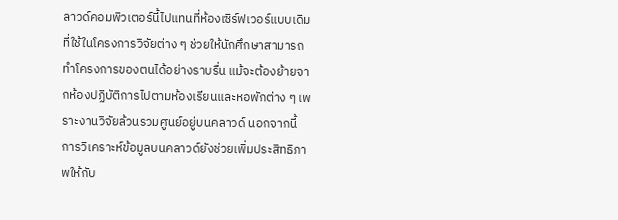ลาวด์คอมพิวเตอร์นี้ไปแทนที่ห้องเซิร์ฟเวอร์แบบเดิมที่ใช้ในโครงการวิจัยต่าง ๆ ช่วยให้นักศึกษาสามารถทำโครงการของตนได้อย่างราบรื่น แม้จะต้องย้ายจากห้องปฏิบัติการไปตามห้องเรียนและหอพักต่าง ๆ เพราะงานวิจัยล้วนรวมศูนย์อยู่บนคลาวด์ นอกจากนี้ การวิเคราะห์ข้อมูลบนคลาวด์ยังช่วยเพิ่มประสิทธิภาพให้กับ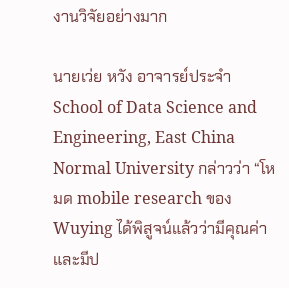งานวิจัยอย่างมาก

นายเว่ย หวัง อาจารย์ประจำ School of Data Science and Engineering, East China Normal University กล่าวว่า “โหมด mobile research ของ Wuying ได้พิสูจน์แล้วว่ามีคุณค่าและมีป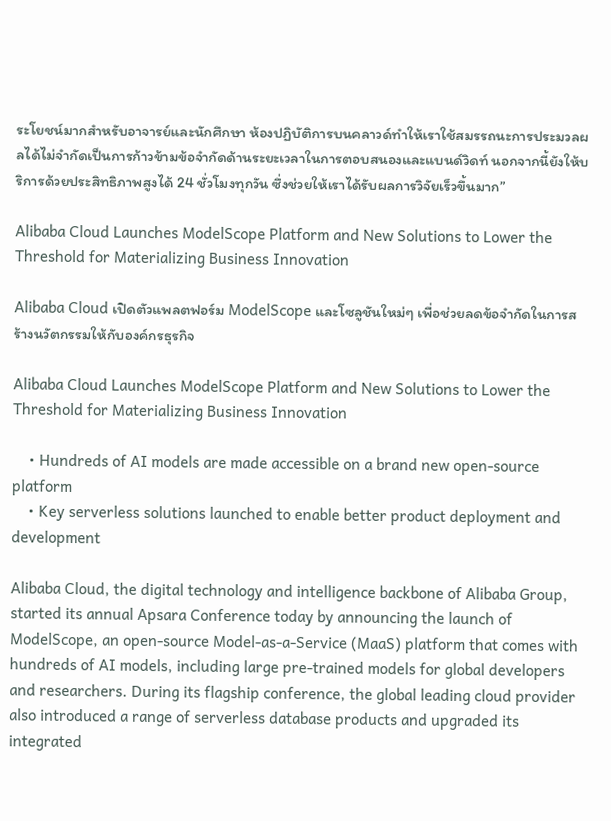ระโยชน์มากสำหรับอาจารย์และนักศึกษา ห้องปฏิบัติการบนคลาวด์ทำให้เราใช้สมรรถนะการประมวลผลได้ไม่จำกัดเป็นการก้าวข้ามข้อจำกัดด้านระยะเวลาในการตอบสนองและแบนด์วิดท์ นอกจากนี้ยังให้บริการด้วยประสิทธิภาพสูงได้ 24 ชั่วโมงทุกวัน ซึ่งช่วยให้เราได้รับผลการวิจัยเร็วขึ้นมาก”

Alibaba Cloud Launches ModelScope Platform and New Solutions to Lower the Threshold for Materializing Business Innovation

Alibaba Cloud เปิดตัวแพลตฟอร์ม ModelScope และโซลูชันใหม่ๆ เพื่อช่วยลดข้อจำกัดในการสร้างนวัตกรรมให้กับองค์กรธุรกิจ

Alibaba Cloud Launches ModelScope Platform and New Solutions to Lower the Threshold for Materializing Business Innovation

    • Hundreds of AI models are made accessible on a brand new open-source platform
    • Key serverless solutions launched to enable better product deployment and development

Alibaba Cloud, the digital technology and intelligence backbone of Alibaba Group, started its annual Apsara Conference today by announcing the launch of  ModelScope, an open-source Model-as-a-Service (MaaS) platform that comes with hundreds of AI models, including large pre-trained models for global developers and researchers. During its flagship conference, the global leading cloud provider also introduced a range of serverless database products and upgraded its integrated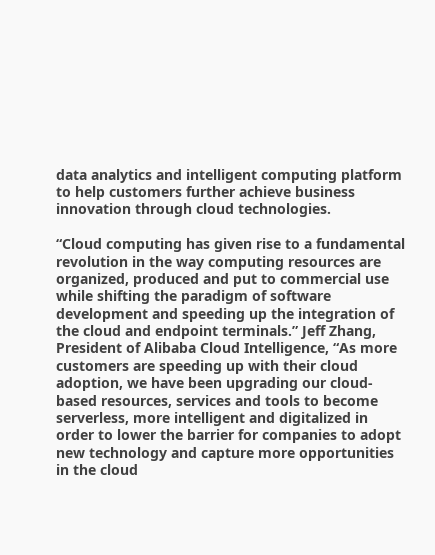data analytics and intelligent computing platform to help customers further achieve business innovation through cloud technologies.

“Cloud computing has given rise to a fundamental revolution in the way computing resources are organized, produced and put to commercial use while shifting the paradigm of software development and speeding up the integration of the cloud and endpoint terminals.” Jeff Zhang, President of Alibaba Cloud Intelligence, “As more customers are speeding up with their cloud adoption, we have been upgrading our cloud-based resources, services and tools to become serverless, more intelligent and digitalized in order to lower the barrier for companies to adopt new technology and capture more opportunities in the cloud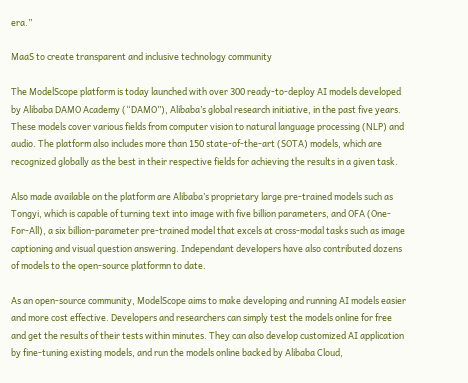era.”

MaaS to create transparent and inclusive technology community

The ModelScope platform is today launched with over 300 ready-to-deploy AI models developed by Alibaba DAMO Academy (“DAMO”), Alibaba’s global research initiative, in the past five years. These models cover various fields from computer vision to natural language processing (NLP) and audio. The platform also includes more than 150 state-of-the-art (SOTA) models, which are recognized globally as the best in their respective fields for achieving the results in a given task.

Also made available on the platform are Alibaba’s proprietary large pre-trained models such as Tongyi, which is capable of turning text into image with five billion parameters, and OFA (One-For-All), a six billion-parameter pre-trained model that excels at cross-modal tasks such as image captioning and visual question answering. Independant developers have also contributed dozens of models to the open-source platformn to date.

As an open-source community, ModelScope aims to make developing and running AI models easier and more cost effective. Developers and researchers can simply test the models online for free and get the results of their tests within minutes. They can also develop customized AI application by fine-tuning existing models, and run the models online backed by Alibaba Cloud,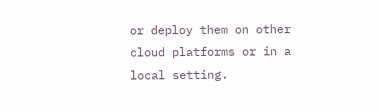or deploy them on other cloud platforms or in a local setting.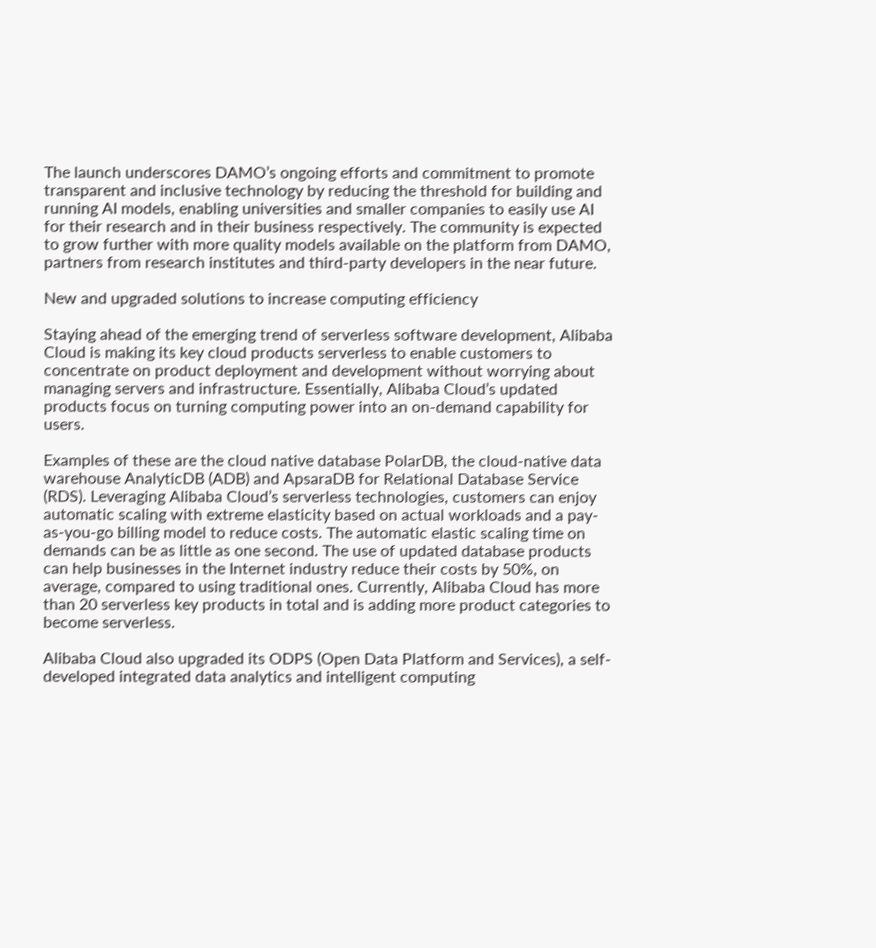The launch underscores DAMO’s ongoing efforts and commitment to promote transparent and inclusive technology by reducing the threshold for building and running AI models, enabling universities and smaller companies to easily use AI for their research and in their business respectively. The community is expected to grow further with more quality models available on the platform from DAMO, partners from research institutes and third-party developers in the near future.

New and upgraded solutions to increase computing efficiency

Staying ahead of the emerging trend of serverless software development, Alibaba Cloud is making its key cloud products serverless to enable customers to concentrate on product deployment and development without worrying about managing servers and infrastructure. Essentially, Alibaba Cloud’s updated products focus on turning computing power into an on-demand capability for users.

Examples of these are the cloud native database PolarDB, the cloud-native data warehouse AnalyticDB (ADB) and ApsaraDB for Relational Database Service (RDS). Leveraging Alibaba Cloud’s serverless technologies, customers can enjoy automatic scaling with extreme elasticity based on actual workloads and a pay-as-you-go billing model to reduce costs. The automatic elastic scaling time on demands can be as little as one second. The use of updated database products can help businesses in the Internet industry reduce their costs by 50%, on average, compared to using traditional ones. Currently, Alibaba Cloud has more than 20 serverless key products in total and is adding more product categories to become serverless.

Alibaba Cloud also upgraded its ODPS (Open Data Platform and Services), a self-developed integrated data analytics and intelligent computing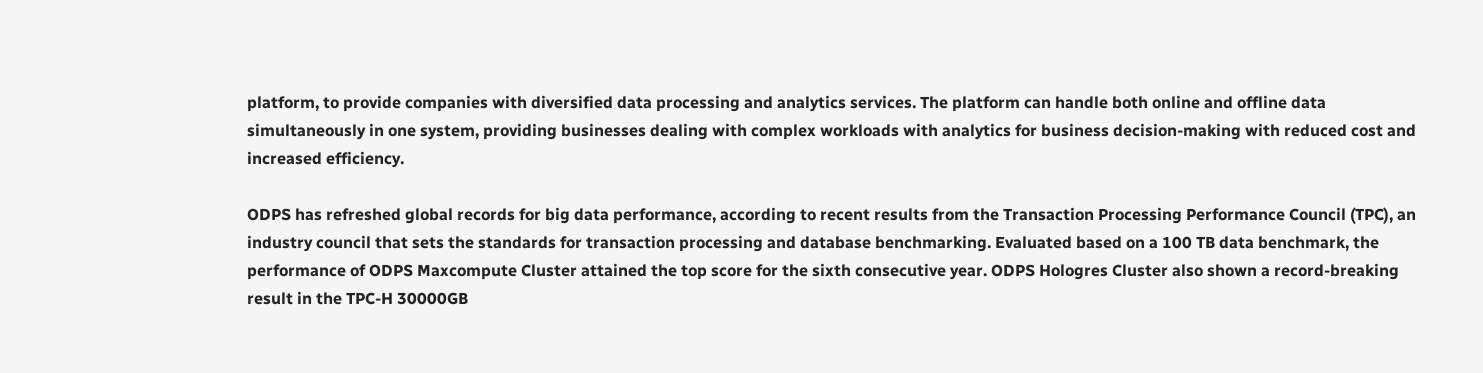platform, to provide companies with diversified data processing and analytics services. The platform can handle both online and offline data simultaneously in one system, providing businesses dealing with complex workloads with analytics for business decision-making with reduced cost and increased efficiency.

ODPS has refreshed global records for big data performance, according to recent results from the Transaction Processing Performance Council (TPC), an industry council that sets the standards for transaction processing and database benchmarking. Evaluated based on a 100 TB data benchmark, the performance of ODPS Maxcompute Cluster attained the top score for the sixth consecutive year. ODPS Hologres Cluster also shown a record-breaking result in the TPC-H 30000GB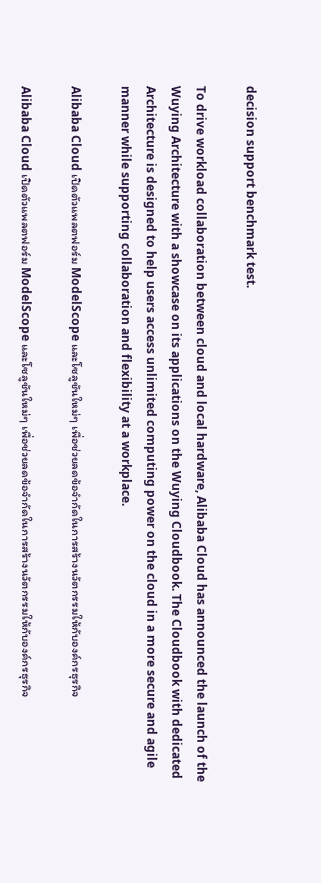decision support benchmark test.

To drive workload collaboration between cloud and local hardware, Alibaba Cloud has announced the launch of the Wuying Architecture with a showcase on its applications on the Wuying Cloudbook. The Cloudbook with dedicated Architecture is designed to help users access unlimited computing power on the cloud in a more secure and agile manner while supporting collaboration and flexibility at a workplace.

Alibaba Cloud เปิดตัวแพลตฟอร์ม ModelScope และโซลูชันใหม่ๆ เพื่อช่วยลดข้อจำกัดในการสร้างนวัตกรรมให้กับองค์กรธุรกิจ

Alibaba Cloud เปิดตัวแพลตฟอร์ม ModelScope และโซลูชันใหม่ๆ เพื่อช่วยลดข้อจำกัดในการสร้างนวัตกรรมให้กับองค์กรธุรกิจ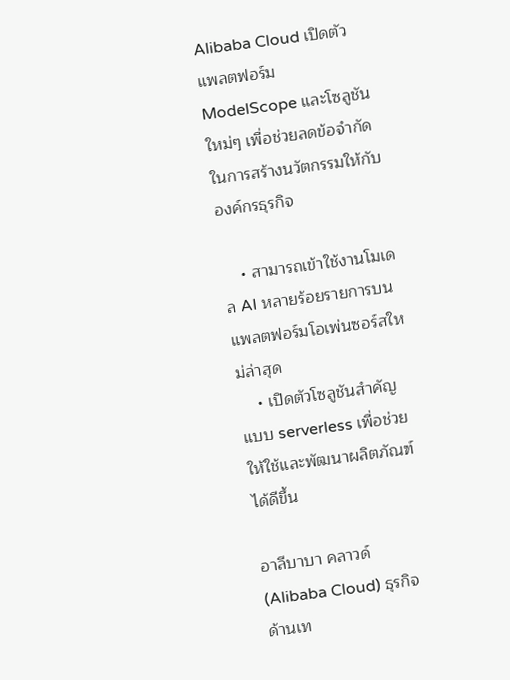Alibaba Cloud เปิดตัวแพลตฟอร์ม ModelScope และโซลูชันใหม่ๆ เพื่อช่วยลดข้อจำกัดในการสร้างนวัตกรรมให้กับองค์กรธุรกิจ

    • สามารถเข้าใช้งานโมเดล AI หลายร้อยรายการบนแพลตฟอร์มโอเพ่นซอร์สใหม่ล่าสุด
    • เปิดตัวโซลูชันสำคัญแบบ serverless เพื่อช่วยให้ใช้และพัฒนาผลิตภัณฑ์ได้ดีขึ้น

อาลีบาบา คลาวด์ (Alibaba Cloud) ธุรกิจ
ด้านเท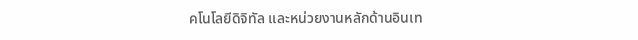คโนโลยีดิจิทัล และหน่วยงานหลักด้านอินเท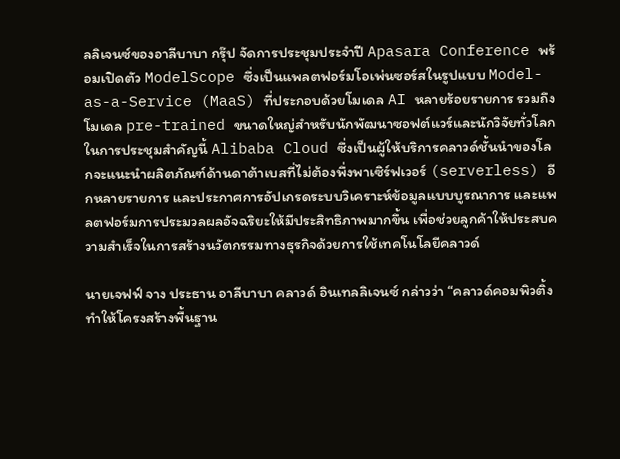ลลิเจนซ์ของอาลีบาบา กรุ๊ป จัดการประชุมประจำปี Apasara Conference พร้อมเปิดตัว ModelScope ซึ่งเป็นแพลตฟอร์มโอเพ่นซอร์สในรูปแบบ Model-as-a-Service (MaaS) ที่ประกอบด้วยโมเดล AI หลายร้อยรายการ รวมถึงโมเดล pre-trained ขนาดใหญ่สำหรับนักพัฒนาซอฟต์แวร์และนักวิจัยทั่วโลก ในการประชุมสำคัญนี้ Alibaba Cloud ซึ่งเป็นผู้ให้บริการคลาวด์ชั้นนำของโลกจะแนะนำผลิตภัณฑ์ด้านดาต้าเบสที่ไม่ต้องพึ่งพาเซิร์ฟเวอร์ (serverless) อีกหลายรายการ และประกาศการอัปเกรดระบบวิเคราะห์ข้อมูลแบบบูรณาการ และแพลตฟอร์มการประมวลผลอัจฉริยะให้มีประสิทธิภาพมากขึ้น เพื่อช่วยลูกค้าให้ประสบความสำเร็จในการสร้างนวัตกรรมทางธุรกิจด้วยการใช้เทคโนโลยีคลาวด์

นายเจฟฟ์ จาง ประธาน อาลีบาบา คลาวด์ อินเทลลิเจนซ์ กล่าวว่า “คลาวด์คอมพิวติ้งทำให้โครงสร้างพื้นฐาน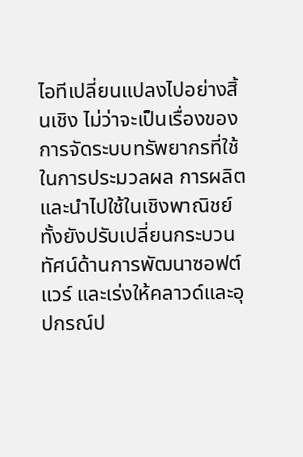ไอทีเปลี่ยนแปลงไปอย่างสิ้นเชิง ไม่ว่าจะเป็นเรื่องของการจัดระบบทรัพยากรที่ใช้ในการประมวลผล การผลิต และนำไปใช้ในเชิงพาณิชย์ ทั้งยังปรับเปลี่ยนกระบวนทัศน์ด้านการพัฒนาซอฟต์แวร์ และเร่งให้คลาวด์และอุปกรณ์ป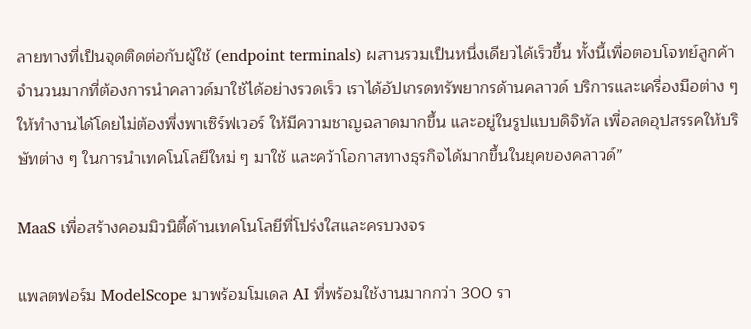ลายทางที่เป็นจุดติดต่อกับผู้ใช้ (endpoint terminals) ผสานรวมเป็นหนึ่งเดียวได้เร็วขึ้น ทั้งนี้เพื่อตอบโจทย์ลูกค้าจำนวนมากที่ต้องการนำคลาวด์มาใช้ได้อย่างรวดเร็ว เราได้อัปเกรดทรัพยากรด้านคลาวด์ บริการและเครื่องมือต่าง ๆ ให้ทำงานได้โดยไม่ต้องพึ่งพาเซิร์ฟเวอร์ ให้มีความชาญฉลาดมากขึ้น และอยู่ในรูปแบบดิจิทัล เพื่อลดอุปสรรคให้บริษัทต่าง ๆ ในการนำเทคโนโลยีใหม่ ๆ มาใช้ และคว้าโอกาสทางธุรกิจได้มากขึ้นในยุคของคลาวด์”

MaaS เพื่อสร้างคอมมิวนิตี้ด้านเทคโนโลยีที่โปร่งใสและครบวงจร

แพลตฟอร์ม ModelScope มาพร้อมโมเดล AI ที่พร้อมใช้งานมากกว่า 300 รา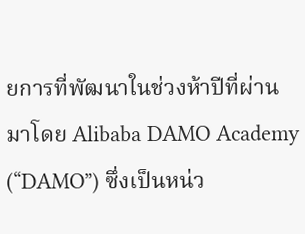ยการที่พัฒนาในช่วงห้าปีที่ผ่านมาโดย Alibaba DAMO Academy (“DAMO”) ซึ่งเป็นหน่ว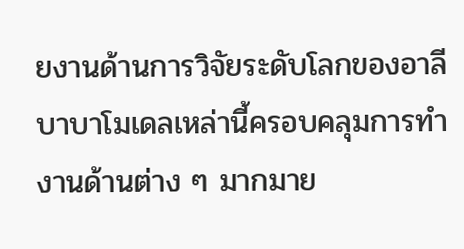ยงานด้านการวิจัยระดับโลกของอาลีบาบาโมเดลเหล่านี้ครอบคลุมการทำงานด้านต่าง ๆ มากมาย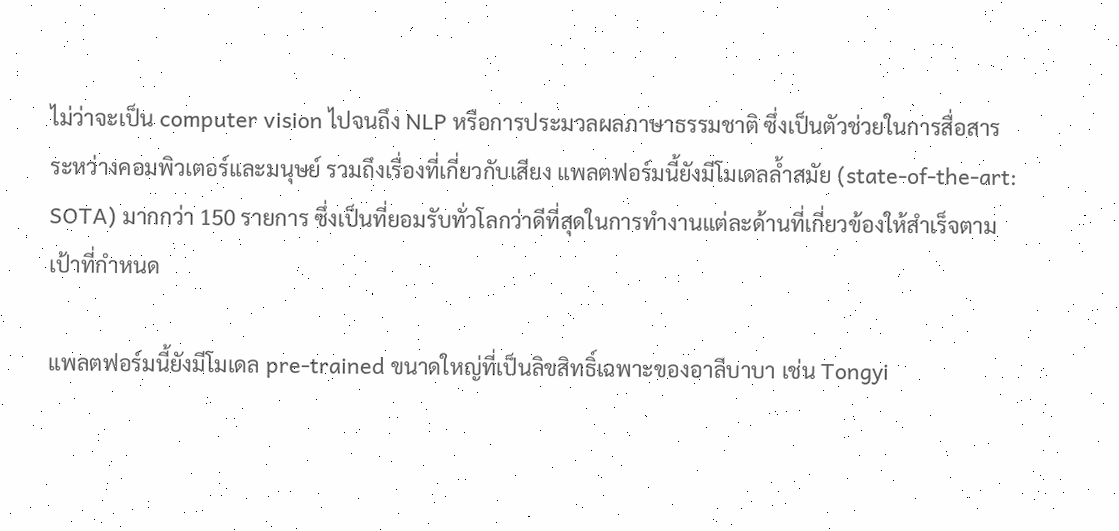ไม่ว่าจะเป็น computer vision ไปจนถึง NLP หรือการประมวลผลภาษาธรรมชาติ ซึ่งเป็นตัวช่วยในการสื่อสารระหว่างคอมพิวเตอร์และมนุษย์ รวมถึงเรื่องที่เกี่ยวกับเสียง แพลตฟอร์มนี้ยังมีโมเดลล้ำสมัย (state-of-the-art: SOTA) มากกว่า 150 รายการ ซึ่งเป็นที่ยอมรับทั่วโลกว่าดีที่สุดในการทำงานแต่ละด้านที่เกี่ยวข้องให้สำเร็จตามเป้าที่กำหนด

แพลตฟอร์มนี้ยังมีโมเดล pre-trained ขนาดใหญ่ที่เป็นลิขสิทธิ์เฉพาะของอาลีบาบา เช่น Tongyi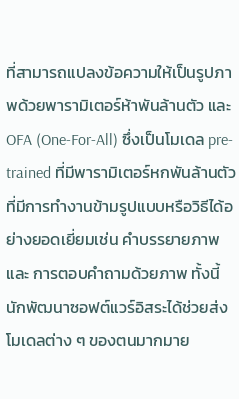ที่สามารถแปลงข้อความให้เป็นรูปภาพด้วยพารามิเตอร์ห้าพันล้านตัว และ OFA (One-For-All) ซึ่งเป็นโมเดล pre-trained ที่มีพารามิเตอร์หกพันล้านตัวที่มีการทำงานข้ามรูปแบบหรือวิธีได้อย่างยอดเยี่ยมเช่น คำบรรยายภาพ และ การตอบคำถามด้วยภาพ ทั้งนี้นักพัฒนาซอฟต์แวร์อิสระได้ช่วยส่งโมเดลต่าง ๆ ของตนมากมาย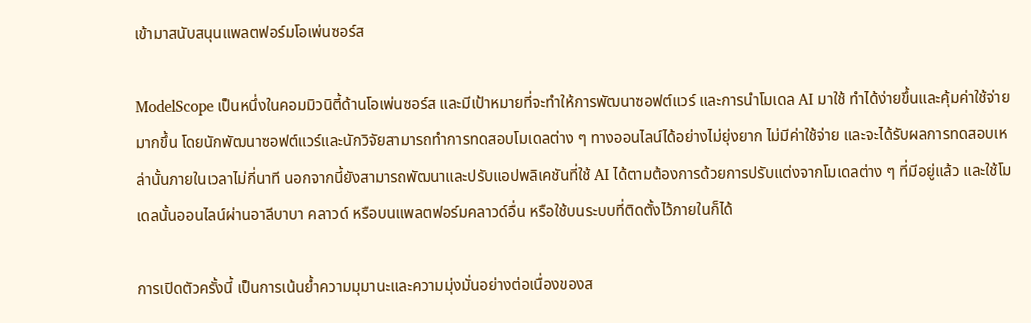เข้ามาสนับสนุนแพลตฟอร์มโอเพ่นซอร์ส

ModelScope เป็นหนึ่งในคอมมิวนิตี้ด้านโอเพ่นซอร์ส และมีเป้าหมายที่จะทำให้การพัฒนาซอฟต์แวร์ และการนำโมเดล AI มาใช้ ทำได้ง่ายขึ้นและคุ้มค่าใช้จ่ายมากขึ้น โดยนักพัฒนาซอฟต์แวร์และนักวิจัยสามารถทำการทดสอบโมเดลต่าง ๆ ทางออนไลน์ได้อย่างไม่ยุ่งยาก ไม่มีค่าใช้จ่าย และจะได้รับผลการทดสอบเหล่านั้นภายในเวลาไม่กี่นาที นอกจากนี้ยังสามารถพัฒนาและปรับแอปพลิเคชันที่ใช้ AI ได้ตามต้องการด้วยการปรับแต่งจากโมเดลต่าง ๆ ที่มีอยู่แล้ว และใช้โมเดลนั้นออนไลน์ผ่านอาลีบาบา คลาวด์ หรือบนแพลตฟอร์มคลาวด์อื่น หรือใช้บนระบบที่ติดตั้งไว้ภายในก็ได้

การเปิดตัวครั้งนี้ เป็นการเน้นย้ำความมุมานะและความมุ่งมั่นอย่างต่อเนื่องของส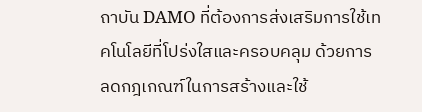ถาบัน DAMO ที่ต้องการส่งเสริมการใช้เทคโนโลยีที่โปร่งใสและครอบคลุม ด้วยการลดกฎเกณฑ์ในการสร้างและใช้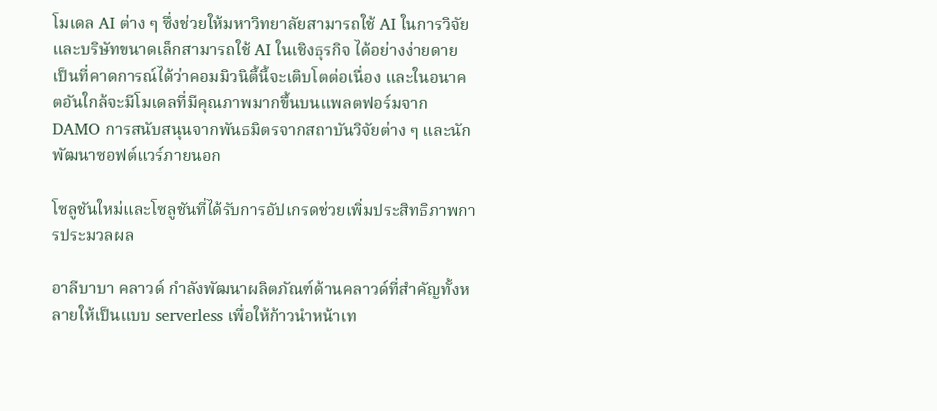โมเดล AI ต่าง ๆ ซึ่งช่วยให้มหาวิทยาลัยสามารถใช้ AI ในการวิจัย และบริษัทขนาดเล็กสามารถใช้ AI ในเชิงธุรกิจ ได้อย่างง่ายดาย เป็นที่คาดการณ์ได้ว่าคอมมิวนิตี้นี้จะเติบโตต่อเนื่อง และในอนาคตอันใกล้จะมีโมเดลที่มีคุณภาพมากขึ้นบนแพลตฟอร์มจาก DAMO การสนับสนุนจากพันธมิตรจากสถาบันวิจัยต่าง ๆ และนักพัฒนาซอฟต์แวร์ภายนอก

โซลูชันใหม่และโซลูชันที่ได้รับการอัปเกรดช่วยเพิ่มประสิทธิภาพการประมวลผล

อาลีบาบา คลาวด์ กำลังพัฒนาผลิตภัณฑ์ด้านคลาวด์ที่สำคัญทั้งหลายให้เป็นแบบ serverless เพื่อให้ก้าวนำหน้าเท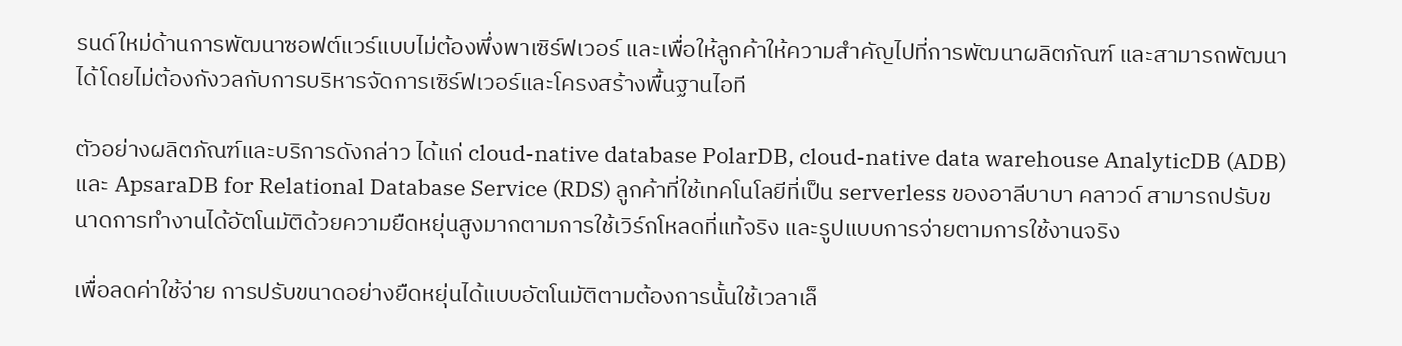รนด์ใหม่ด้านการพัฒนาซอฟต์แวร์แบบไม่ต้องพึ่งพาเซิร์ฟเวอร์ และเพื่อให้ลูกค้าให้ความสำคัญไปที่การพัฒนาผลิตภัณฑ์ และสามารถพัฒนาได้โดยไม่ต้องกังวลกับการบริหารจัดการเซิร์ฟเวอร์และโครงสร้างพื้นฐานไอที

ตัวอย่างผลิตภัณฑ์และบริการดังกล่าว ได้แก่ cloud-native database PolarDB, cloud-native data warehouse AnalyticDB (ADB) และ ApsaraDB for Relational Database Service (RDS) ลูกค้าที่ใช้เทคโนโลยีที่เป็น serverless ของอาลีบาบา คลาวด์ สามารถปรับขนาดการทำงานได้อัตโนมัติด้วยความยืดหยุ่นสูงมากตามการใช้เวิร์กโหลดที่แท้จริง และรูปแบบการจ่ายตามการใช้งานจริง

เพื่อลดค่าใช้จ่าย การปรับขนาดอย่างยืดหยุ่นได้แบบอัตโนมัติตามต้องการนั้นใช้เวลาเล็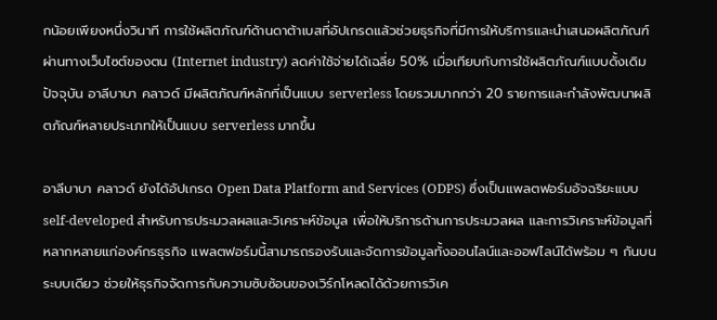กน้อยเพียงหนึ่งวินาที การใช้ผลิตภัณฑ์ด้านดาต้าเบสที่อัปเกรดแล้วช่วยธุรกิจที่มีการให้บริการและนำเสนอผลิตภัณฑ์ผ่านทางเว็บไซต์ของตน (Internet industry) ลดค่าใช้จ่ายได้เฉลี่ย 50% เมื่อเทียบกับการใช้ผลิตภัณฑ์แบบดั้งเดิม ปัจจุบัน อาลีบาบา คลาวด์ มีผลิตภัณฑ์หลักที่เป็นแบบ serverless โดยรวมมากกว่า 20 รายการและกำลังพัฒนาผลิตภัณฑ์หลายประเภทให้เป็นแบบ serverless มากขึ้น

อาลีบาบา คลาวด์ ยังได้อัปเกรด Open Data Platform and Services (ODPS) ซึ่งเป็นแพลตฟอร์มอัจฉริยะแบบ self-developed สำหรับการประมวลผลและวิเคราะห์ข้อมูล เพื่อให้บริการด้านการประมวลผล และการวิเคราะห์ข้อมูลที่หลากหลายแก่องค์กรธุรกิจ แพลตฟอร์มนี้สามารถรองรับและจัดการข้อมูลทั้งออนไลน์และออฟไลน์ได้พร้อม ๆ กันบนระบบเดียว ช่วยให้ธุรกิจจัดการกับความซับซ้อนของเวิร์กโหลดได้ด้วยการวิเค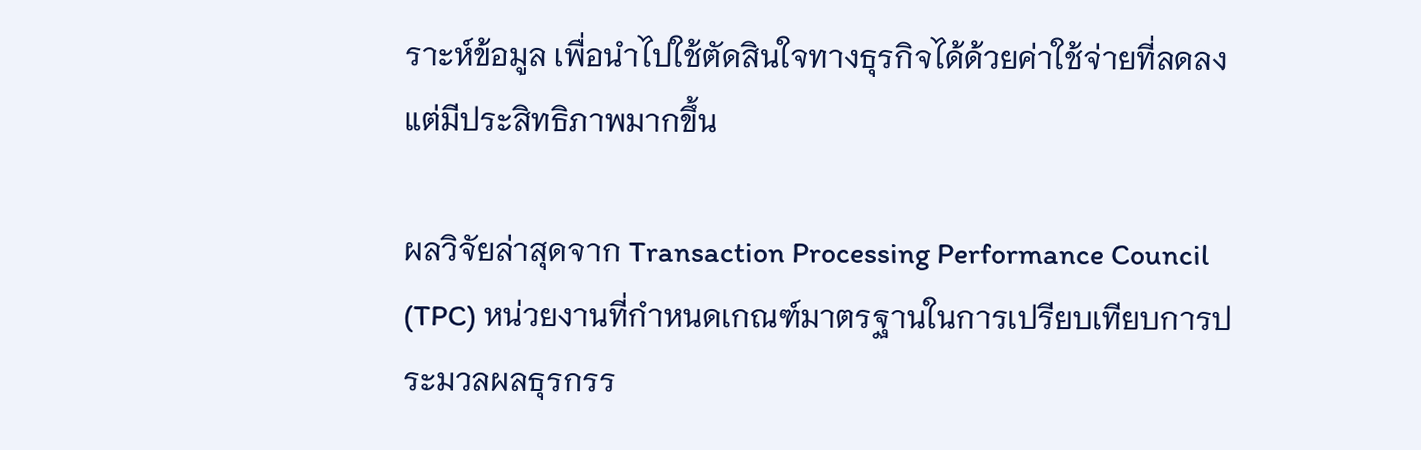ราะห์ข้อมูล เพื่อนำไปใช้ตัดสินใจทางธุรกิจได้ด้วยค่าใช้จ่ายที่ลดลงแต่มีประสิทธิภาพมากขึ้น

ผลวิจัยล่าสุดจาก Transaction Processing Performance Council (TPC) หน่วยงานที่กำหนดเกณฑ์มาตรฐานในการเปรียบเทียบการประมวลผลธุรกรร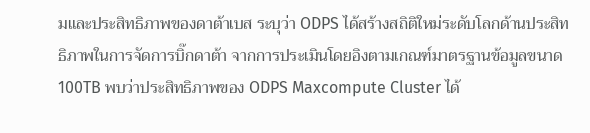มและประสิทธิภาพของดาต้าเบส ระบุว่า ODPS ได้สร้างสถิติใหม่ระดับโลกด้านประสิทธิภาพในการจัดการบิ๊กดาต้า จากการประเมินโดยอิงตามเกณฑ์มาตรฐานข้อมูลขนาด 100TB พบว่าประสิทธิภาพของ ODPS Maxcompute Cluster ได้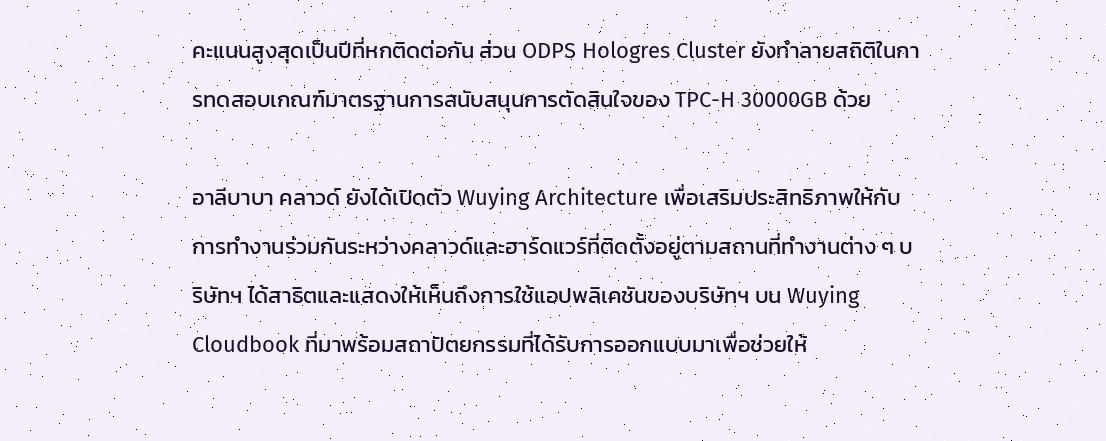คะแนนสูงสุดเป็นปีที่หกติดต่อกัน ส่วน ODPS Hologres Cluster ยังทำลายสถิติในการทดสอบเกณฑ์มาตรฐานการสนับสนุนการตัดสินใจของ TPC-H 30000GB ด้วย

อาลีบาบา คลาวด์ ยังได้เปิดตัว Wuying Architecture เพื่อเสริมประสิทธิภาพให้กับการทำงานร่วมกันระหว่างคลาวด์และฮาร์ดแวร์ที่ติดตั้งอยู่ตามสถานที่ทำงานต่าง ๆ บริษัทฯ ได้สาธิตและแสดงให้เห็นถึงการใช้แอปพลิเคชันของบริษัทฯ บน Wuying Cloudbook ที่มาพร้อมสถาปัตยกรรมที่ได้รับการออกแบบมาเพื่อช่วยให้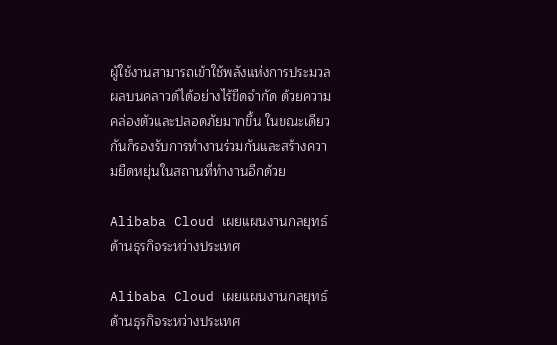ผู้ใช้งานสามารถเข้าใช้พลังแห่งการประมวลผลบนคลาวด์ได้อย่างไร้ขีดจำกัด ด้วยความคล่องตัวและปลอดภัยมากขึ้น ในขณะเดียวกันก็รองรับการทำงานร่วมกันและสร้างความยืดหยุ่นในสถานที่ทำงานอีกด้วย

Alibaba Cloud เผยแผนงานกลยุทธ์ด้านธุรกิจระหว่างประเทศ

Alibaba Cloud เผยแผนงานกลยุทธ์ด้านธุรกิจระหว่างประเทศ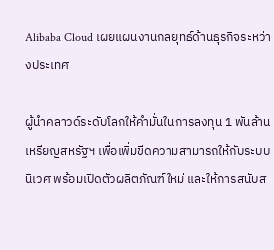Alibaba Cloud เผยแผนงานกลยุทธ์ด้านธุรกิจระหว่างประเทศ

ผู้นำคลาวด์ระดับโลกให้คำมั่นในการลงทุน 1 พันล้านเหรียญสหรัฐฯ เพื่อเพิ่มขีดความสามารถให้กับระบบนิเวศ พร้อมเปิดตัวผลิตภัณฑ์ใหม่ และให้การสนับส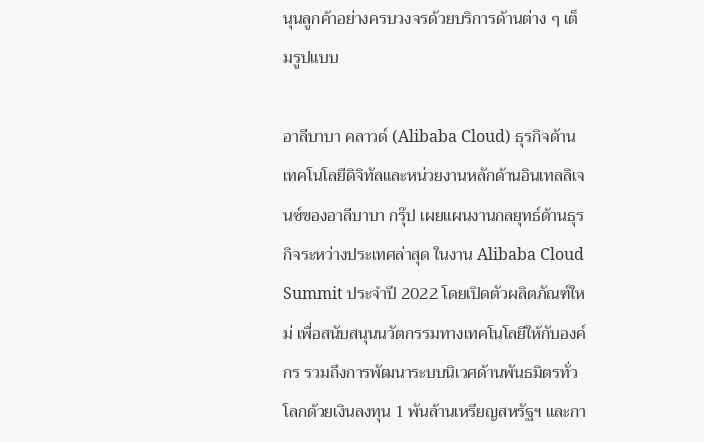นุนลูกค้าอย่างครบวงจรด้วยบริการด้านต่าง ๆ เต็มรูปแบบ

อาลีบาบา คลาวด์ (Alibaba Cloud) ธุรกิจด้านเทคโนโลยีดิจิทัลและหน่วยงานหลักด้านอินเทลลิเจนซ์ของอาลีบาบา กรุ๊ป เผยแผนงานกลยุทธ์ด้านธุรกิจระหว่างประเทศล่าสุด ในงาน Alibaba Cloud Summit ประจำปี 2022 โดยเปิดตัวผลิตภัณฑ์ใหม่ เพื่อสนับสนุนนวัตกรรมทางเทคโนโลยีให้กับองค์กร รวมถึงการพัฒนาระบบนิเวศด้านพันธมิตรทั่วโลกด้วยเงินลงทุน 1 พันล้านเหรียญสหรัฐฯ และกา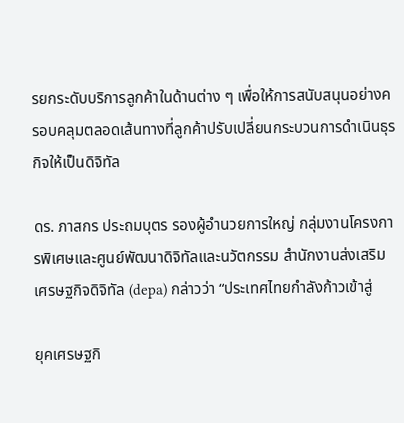รยกระดับบริการลูกค้าในด้านต่าง ๆ เพื่อให้การสนับสนุนอย่างครอบคลุมตลอดเส้นทางที่ลูกค้าปรับเปลี่ยนกระบวนการดำเนินธุรกิจให้เป็นดิจิทัล

ดร. ภาสกร ประถมบุตร รองผู้อำนวยการใหญ่ กลุ่มงานโครงการพิเศษและศูนย์พัฒนาดิจิทัลและนวัตกรรม สำนักงานส่งเสริมเศรษฐกิจดิจิทัล (depa) กล่าวว่า “ประเทศไทยกำลังก้าวเข้าสู่

ยุคเศรษฐกิ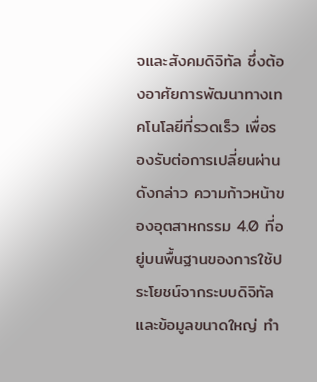จและสังคมดิจิทัล ซึ่งต้องอาศัยการพัฒนาทางเทคโนโลยีที่รวดเร็ว เพื่อรองรับต่อการเปลี่ยนผ่านดังกล่าว ความก้าวหน้าของอุตสาหกรรม 4.0 ที่อยู่บนพื้นฐานของการใช้ประโยชน์จากระบบดิจิทัลและข้อมูลขนาดใหญ่ ทำ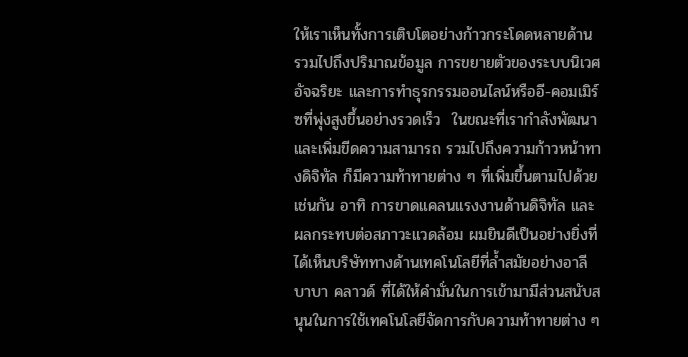ให้เราเห็นทั้งการเติบโตอย่างก้าวกระโดดหลายด้าน รวมไปถึงปริมาณข้อมูล การขยายตัวของระบบนิเวศอัจฉริยะ และการทำธุรกรรมออนไลน์หรืออี-คอมเมิร์ซที่พุ่งสูงขึ้นอย่างรวดเร็ว  ในขณะที่เรากำลังพัฒนาและเพิ่มขีดความสามารถ รวมไปถึงความก้าวหน้าทางดิจิทัล ก็มีความท้าทายต่าง ๆ ที่เพิ่มขึ้นตามไปด้วยเช่นกัน อาทิ การขาดแคลนแรงงานด้านดิจิทัล และผลกระทบต่อสภาวะแวดล้อม ผมยินดีเป็นอย่างยิ่งที่ได้เห็นบริษัททางด้านเทคโนโลยีที่ล้ำสมัยอย่างอาลีบาบา คลาวด์ ที่ได้ให้คำมั่นในการเข้ามามีส่วนสนับสนุนในการใช้เทคโนโลยีจัดการกับความท้าทายต่าง ๆ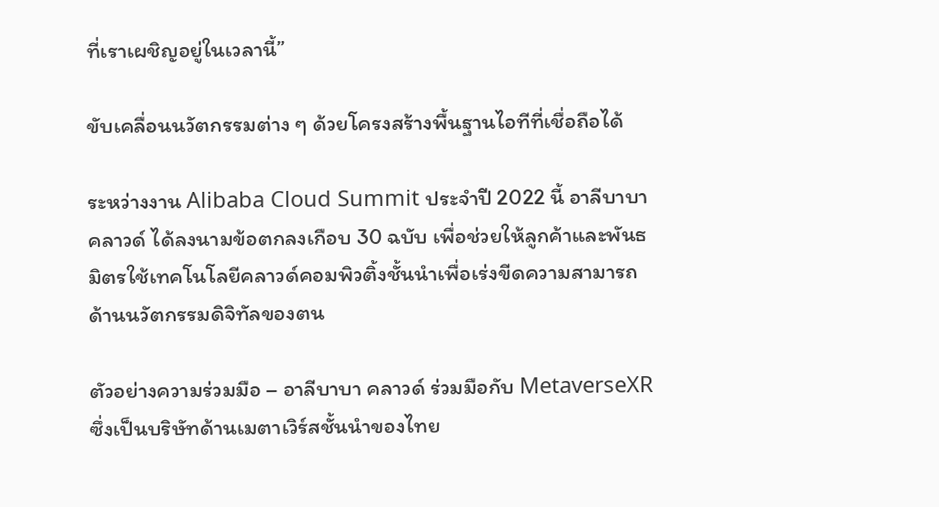ที่เราเผชิญอยู่ในเวลานี้”

ขับเคลื่อนนวัตกรรมต่าง ๆ ด้วยโครงสร้างพื้นฐานไอทีที่เชื่อถือได้

ระหว่างงาน Alibaba Cloud Summit ประจำปี 2022 นี้ อาลีบาบา คลาวด์ ได้ลงนามข้อตกลงเกือบ 30 ฉบับ เพื่อช่วยให้ลูกค้าและพันธมิตรใช้เทคโนโลยีคลาวด์คอมพิวติ้งชั้นนำเพื่อเร่งขีดความสามารถด้านนวัตกรรมดิจิทัลของตน

ตัวอย่างความร่วมมือ – อาลีบาบา คลาวด์ ร่วมมือกับ MetaverseXR ซึ่งเป็นบริษัทด้านเมตาเวิร์สชั้นนำของไทย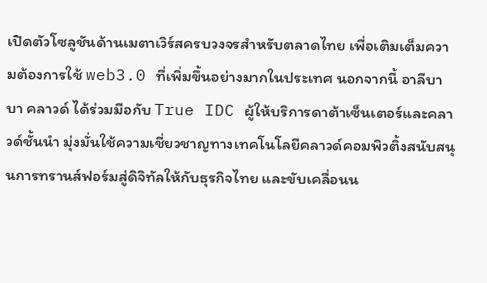เปิดตัวโซลูชันด้านเมตาเวิร์สครบวงจรสำหรับตลาดไทย เพื่อเติมเต็มความต้องการใช้ web3.0 ที่เพิ่มขึ้นอย่างมากในประเทศ นอกจากนี้ อาลีบาบา คลาวด์ ได้ร่วมมือกับ True IDC ผู้ให้บริการดาต้าเซ็นเตอร์และคลาวด์ชั้นนำ มุ่งมั่นใช้ความเชี่ยวชาญทางเทคโนโลยีคลาวด์คอมพิวติ้งสนับสนุนการทรานส์ฟอร์มสู่ดิจิทัลให้กับธุรกิจไทย และขับเคลื่อนน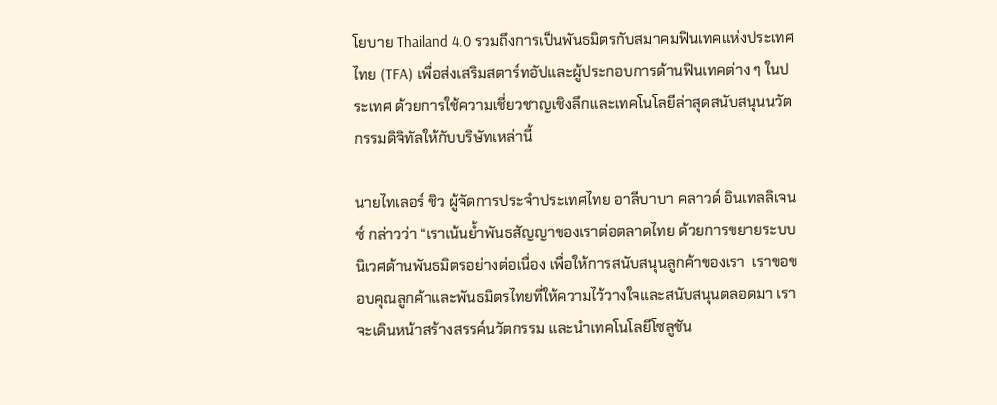โยบาย Thailand 4.0 รวมถึงการเป็นพันธมิตรกับสมาคมฟินเทคแห่งประเทศไทย (TFA) เพื่อส่งเสริมสตาร์ทอัปและผู้ประกอบการด้านฟินเทคต่าง ๆ ในประเทศ ด้วยการใช้ความเชี่ยวชาญเชิงลึกและเทคโนโลยีล่าสุดสนับสนุนนวัตกรรมดิจิทัลให้กับบริษัทเหล่านี้

นายไทเลอร์ ชิว ผู้จัดการประจำประเทศไทย อาลีบาบา คลาวด์ อินเทลลิเจนซ์ กล่าวว่า “เราเน้นย้ำพันธสัญญาของเราต่อตลาดไทย ด้วยการขยายระบบนิเวศด้านพันธมิตรอย่างต่อเนื่อง เพื่อให้การสนับสนุนลูกค้าของเรา  เราขอขอบคุณลูกค้าและพันธมิตรไทยที่ให้ความไว้วางใจและสนับสนุนตลอดมา เราจะเดินหน้าสร้างสรรค์นวัตกรรม และนำเทคโนโลยีโซลูชัน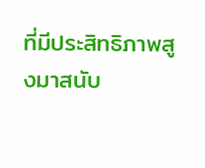ที่มีประสิทธิภาพสูงมาสนับ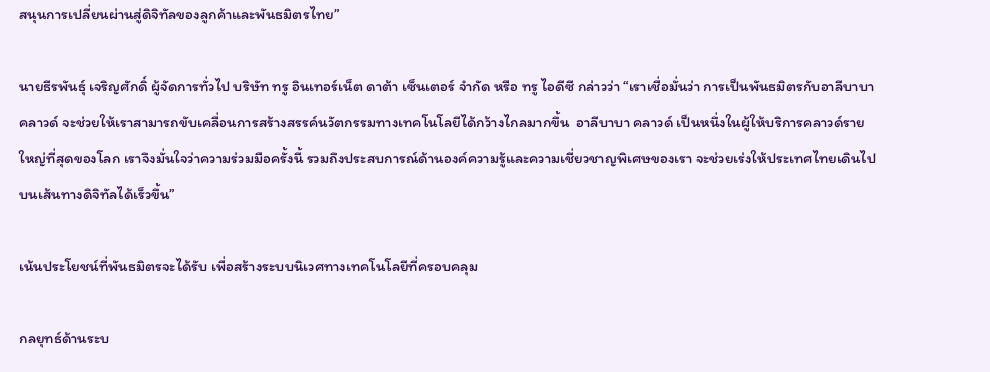สนุนการเปลี่ยนผ่านสู่ดิจิทัลของลูกค้าและพันธมิตรไทย”

นายธีรพันธุ์ เจริญศักดิ์ ผู้จัดการทั่วไป บริษัท ทรู อินเทอร์เน็ต ดาต้า เซ็นเตอร์ จำกัด หรือ ทรู ไอดีซี กล่าวว่า “เราเชื่อมั่นว่า การเป็นพันธมิตรกับอาลีบาบา คลาวด์ จะช่วยให้เราสามารถขับเคลื่อนการสร้างสรรค์นวัตกรรมทางเทคโนโลยีได้กว้างไกลมากขึ้น  อาลีบาบา คลาวด์ เป็นหนึ่งในผู้ให้บริการคลาวด์รายใหญ่ที่สุดของโลก เราจึงมั่นใจว่าความร่วมมือครั้งนี้ รวมถึงประสบการณ์ด้านองค์ความรู้และความเชี่ยวชาญพิเศษของเรา จะช่วยเร่งให้ประเทศไทยเดินไปบนเส้นทางดิจิทัลได้เร็วขึ้น”

เน้นประโยชน์ที่พันธมิตรจะได้รับ เพื่อสร้างระบบนิเวศทางเทคโนโลยีที่ครอบคลุม

กลยุทธ์ด้านระบ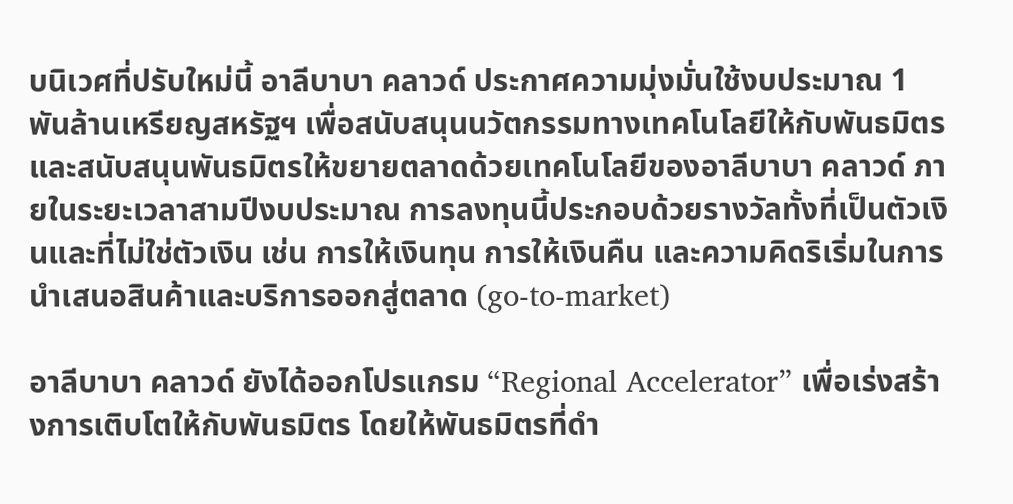บนิเวศที่ปรับใหม่นี้ อาลีบาบา คลาวด์ ประกาศความมุ่งมั่นใช้งบประมาณ 1 พันล้านเหรียญสหรัฐฯ เพื่อสนับสนุนนวัตกรรมทางเทคโนโลยีให้กับพันธมิตร และสนับสนุนพันธมิตรให้ขยายตลาดด้วยเทคโนโลยีของอาลีบาบา คลาวด์ ภายในระยะเวลาสามปีงบประมาณ การลงทุนนี้ประกอบด้วยรางวัลทั้งที่เป็นตัวเงินและที่ไม่ใช่ตัวเงิน เช่น การให้เงินทุน การให้เงินคืน และความคิดริเริ่มในการนำเสนอสินค้าและบริการออกสู่ตลาด (go-to-market)

อาลีบาบา คลาวด์ ยังได้ออกโปรแกรม “Regional Accelerator” เพื่อเร่งสร้างการเติบโตให้กับพันธมิตร โดยให้พันธมิตรที่ดำ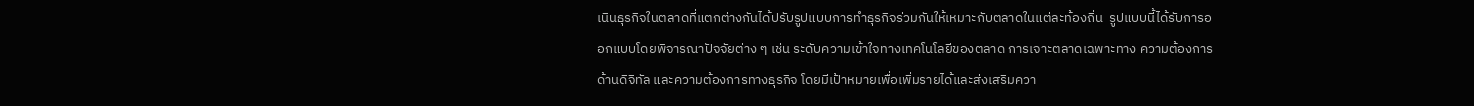เนินธุรกิจในตลาดที่แตกต่างกันได้ปรับรูปแบบการทำธุรกิจร่วมกันให้เหมาะกับตลาดในแต่ละท้องถิ่น  รูปแบบนี้ได้รับการออกแบบโดยพิจารณาปัจจัยต่าง ๆ เช่น ระดับความเข้าใจทางเทคโนโลยีของตลาด การเจาะตลาดเฉพาะทาง ความต้องการด้านดิจิทัล และความต้องการทางธุรกิจ โดยมีเป้าหมายเพื่อเพิ่มรายได้และส่งเสริมควา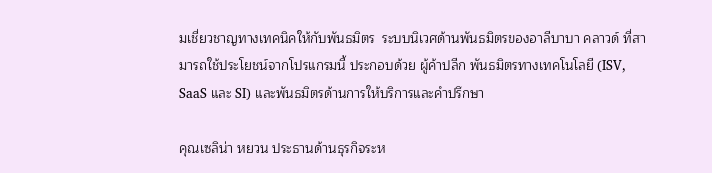มเชี่ยวชาญทางเทคนิคให้กับพันธมิตร  ระบบนิเวศด้านพันธมิตรของอาลีบาบา คลาวด์ ที่สามารถใช้ประโยชน์จากโปรแกรมนี้ ประกอบด้วย ผู้ค้าปลีก พันธมิตรทางเทคโนโลยี (ISV, SaaS และ SI) และพันธมิตรด้านการให้บริการและคำปรึกษา

คุณเซลิน่า หยวน ประธานด้านธุรกิจระห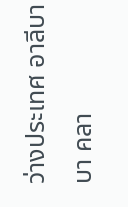ว่างประเทศ อาลีบาบา คลา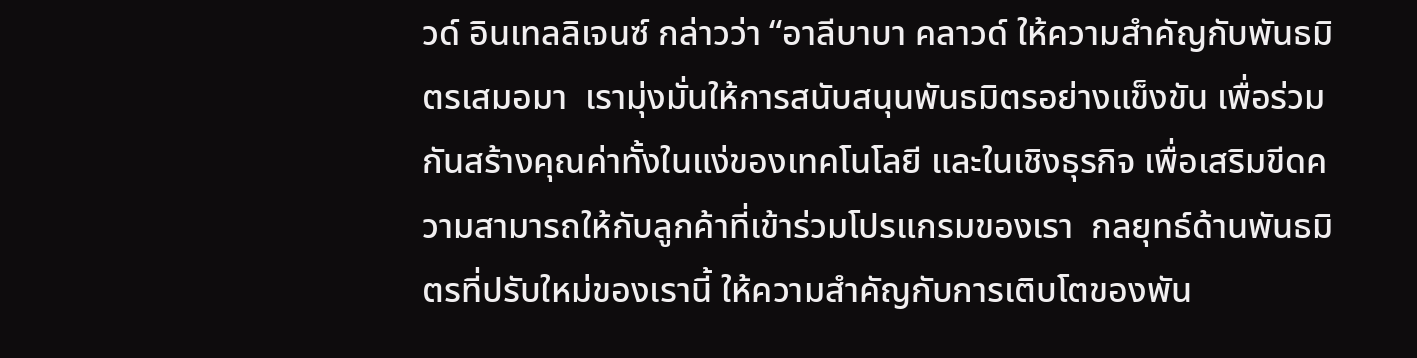วด์ อินเทลลิเจนซ์ กล่าวว่า “อาลีบาบา คลาวด์ ให้ความสำคัญกับพันธมิตรเสมอมา  เรามุ่งมั่นให้การสนับสนุนพันธมิตรอย่างแข็งขัน เพื่อร่วมกันสร้างคุณค่าทั้งในแง่ของเทคโนโลยี และในเชิงธุรกิจ เพื่อเสริมขีดความสามารถให้กับลูกค้าที่เข้าร่วมโปรแกรมของเรา  กลยุทธ์ด้านพันธมิตรที่ปรับใหม่ของเรานี้ ให้ความสำคัญกับการเติบโตของพัน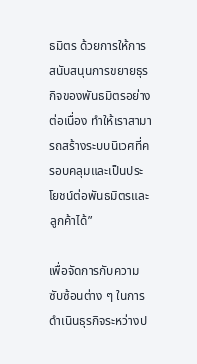ธมิตร ด้วยการให้การสนับสนุนการขยายธุรกิจของพันธมิตรอย่างต่อเนื่อง ทำให้เราสามารถสร้างระบบนิเวศที่ครอบคลุมและเป็นประโยชน์ต่อพันธมิตรและลูกค้าได้”

เพื่อจัดการกับความซับซ้อนต่าง ๆ ในการดำเนินธุรกิจระหว่างป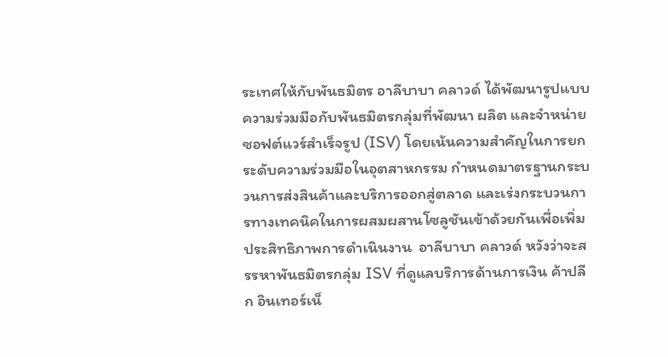ระเทศให้กับพันธมิตร อาลีบาบา คลาวด์ ได้พัฒนารูปแบบความร่วมมือกับพันธมิตรกลุ่มที่พัฒนา ผลิต และจำหน่ายซอฟต์แวร์สำเร็จรูป (ISV) โดยเน้นความสำคัญในการยกระดับความร่วมมือในอุตสาหกรรม กำหนดมาตรฐานกระบวนการส่งสินค้าและบริการออกสู่ตลาด และเร่งกระบวนการทางเทคนิคในการผสมผสานโซลูชันเข้าด้วยกันเพื่อเพิ่มประสิทธิภาพการดำเนินงาน  อาลีบาบา คลาวด์ หวังว่าจะสรรหาพันธมิตรกลุ่ม ISV ที่ดูแลบริการด้านการเงิน ค้าปลีก อินเทอร์เน็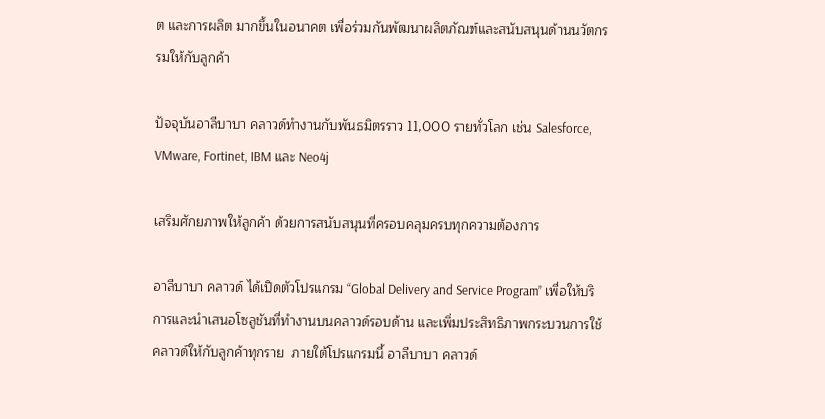ต และการผลิต มากขึ้นในอนาคต เพื่อร่วมกันพัฒนาผลิตภัณฑ์และสนับสนุนด้านนวัตกรรมให้กับลูกค้า

ปัจจุบันอาลีบาบา คลาวด์ทำงานกับพันธมิตรราว 11,000 รายทั่วโลก เช่น Salesforce, VMware, Fortinet, IBM และ Neo4j

เสริมศักยภาพให้ลูกค้า ด้วยการสนับสนุนที่ครอบคลุมครบทุกความต้องการ

อาลีบาบา คลาวด์ ได้เปิดตัวโปรแกรม “Global Delivery and Service Program” เพื่อให้บริการและนำเสนอโซลูชันที่ทำงานบนคลาวด์รอบด้าน และเพิ่มประสิทธิภาพกระบวนการใช้คลาวด์ให้กับลูกค้าทุกราย  ภายใต้โปรแกรมนี้ อาลีบาบา คลาวด์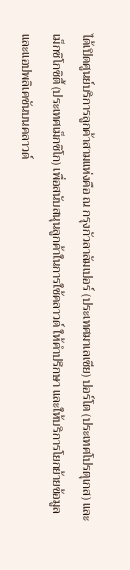ได้เปิดศูนย์บริการลูกค้าสามแห่งคือ ณ กรุงกัวลาลัมเปอร์ (ประเทศมาเลเซีย) ปอร์โต (ประเทศโปรตุเกส) และเม็กซิโกซิตี้ (ประเทศเม็กซิโก) เพื่อสนับสนุนลูกค้าในการใช้คลาวด์ ให้คำปรึกษา และให้บริการโยกย้ายข้อมูลและแอปพลิเคชันบนคลาวด์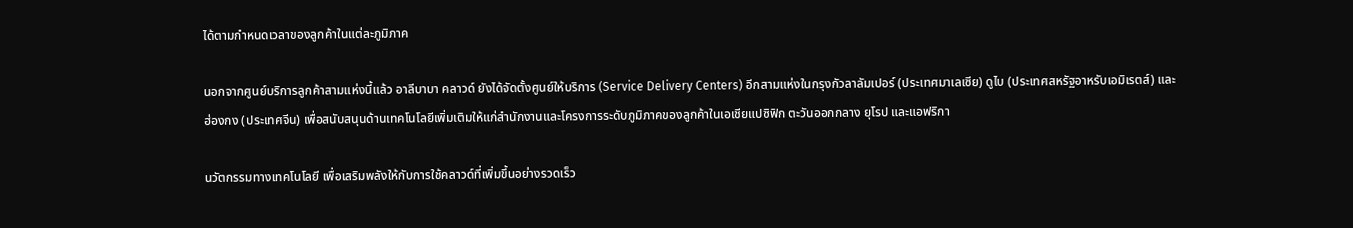ได้ตามกำหนดเวลาของลูกค้าในแต่ละภูมิภาค

นอกจากศูนย์บริการลูกค้าสามแห่งนี้แล้ว อาลีบาบา คลาวด์ ยังได้จัดตั้งศูนย์ให้บริการ (Service Delivery Centers) อีกสามแห่งในกรุงกัวลาลัมเปอร์ (ประเทศมาเลเซีย) ดูไบ (ประเทศสหรัฐอาหรับเอมิเรตส์) และฮ่องกง (ประเทศจีน) เพื่อสนับสนุนด้านเทคโนโลยีเพิ่มเติมให้แก่สำนักงานและโครงการระดับภูมิภาคของลูกค้าในเอเชียแปซิฟิก ตะวันออกกลาง ยุโรป และแอฟริกา

นวัตกรรมทางเทคโนโลยี เพื่อเสริมพลังให้กับการใช้คลาวด์ที่เพิ่มขึ้นอย่างรวดเร็ว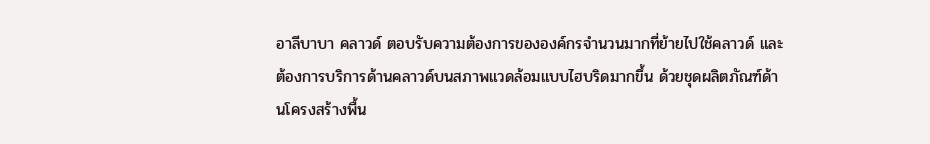อาลีบาบา คลาวด์ ตอบรับความต้องการขององค์กรจำนวนมากที่ย้ายไปใช้คลาวด์ และต้องการบริการด้านคลาวด์บนสภาพแวดล้อมแบบไฮบริดมากขึ้น ด้วยชุดผลิตภัณฑ์ด้านโครงสร้างพื้น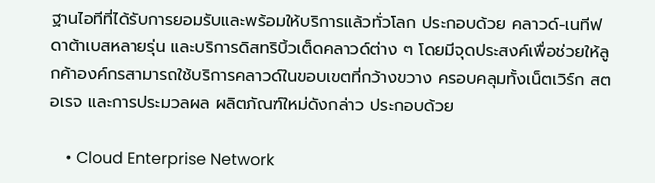ฐานไอทีที่ได้รับการยอมรับและพร้อมให้บริการแล้วทั่วโลก ประกอบด้วย คลาวด์-เนทีฟ ดาต้าเบสหลายรุ่น และบริการดิสทริบิ้วเต็ดคลาวด์ต่าง ๆ โดยมีจุดประสงค์เพื่อช่วยให้ลูกค้าองค์กรสามารถใช้บริการคลาวด์ในขอบเขตที่กว้างขวาง ครอบคลุมทั้งเน็ตเวิร์ก สตอเรจ และการประมวลผล ผลิตภัณฑ์ใหม่ดังกล่าว ประกอบด้วย

    • Cloud Enterprise Network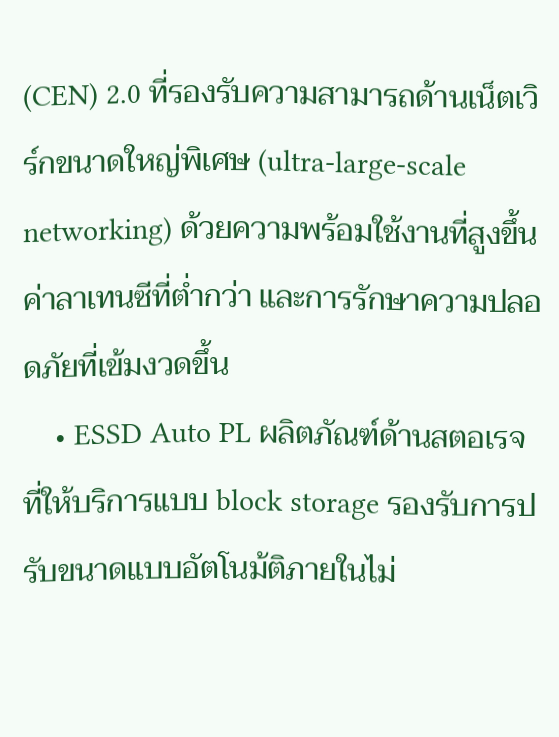(CEN) 2.0 ที่รองรับความสามารถด้านเน็ตเวิร์กขนาดใหญ่พิเศษ (ultra-large-scale networking) ด้วยความพร้อมใช้งานที่สูงขึ้น ค่าลาเทนซีที่ต่ำกว่า และการรักษาความปลอดภัยที่เข้มงวดขึ้น
    • ESSD Auto PL ผลิตภัณฑ์ด้านสตอเรจ ที่ให้บริการแบบ block storage รองรับการปรับขนาดแบบอัตโนม้ติภายในไม่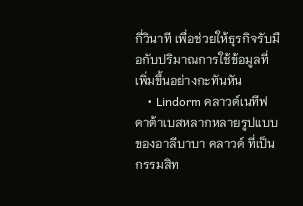กี่วินาที เพื่อช่วยให้ธุรกิจรับมือกับปริมาณการใช้ข้อมูลที่เพิ่มขึ้นอย่างกะทันหัน
    • Lindorm คลาวด์เนทีฟดาต้าเบสหลากหลายรูปแบบของอาลีบาบา คลาวด์ ที่เป็นกรรมสิท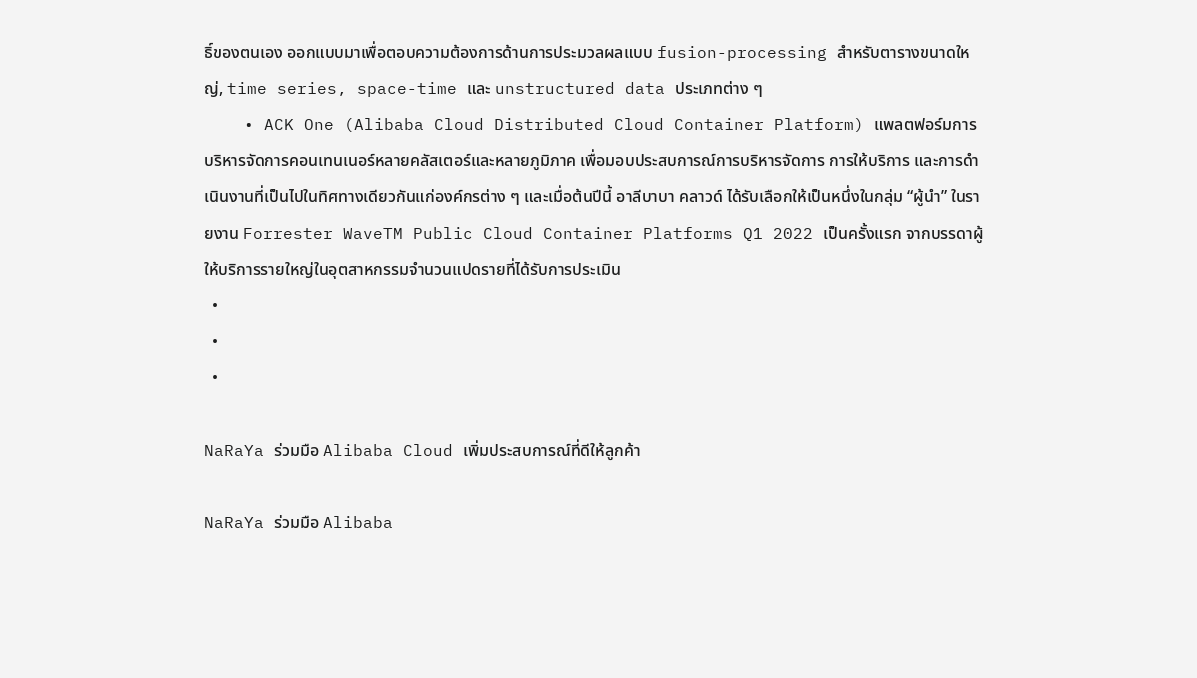ธิ์ของตนเอง ออกแบบมาเพื่อตอบความต้องการด้านการประมวลผลแบบ fusion-processing สำหรับตารางขนาดใหญ่, time series, space-time และ unstructured data ประเภทต่าง ๆ
    • ACK One (Alibaba Cloud Distributed Cloud Container Platform) แพลตฟอร์มการบริหารจัดการคอนเทนเนอร์หลายคลัสเตอร์และหลายภูมิภาค เพื่อมอบประสบการณ์การบริหารจัดการ การให้บริการ และการดำเนินงานที่เป็นไปในทิศทางเดียวกันแก่องค์กรต่าง ๆ และเมื่อต้นปีนี้ อาลีบาบา คลาวด์ ได้รับเลือกให้เป็นหนึ่งในกลุ่ม “ผู้นำ” ในรายงาน Forrester WaveTM Public Cloud Container Platforms Q1 2022 เป็นครั้งแรก จากบรรดาผู้ให้บริการรายใหญ่ในอุตสาหกรรมจำนวนแปดรายที่ได้รับการประเมิน
  •
  •
  •

NaRaYa ร่วมมือ Alibaba Cloud เพิ่มประสบการณ์ที่ดีให้ลูกค้า

NaRaYa ร่วมมือ Alibaba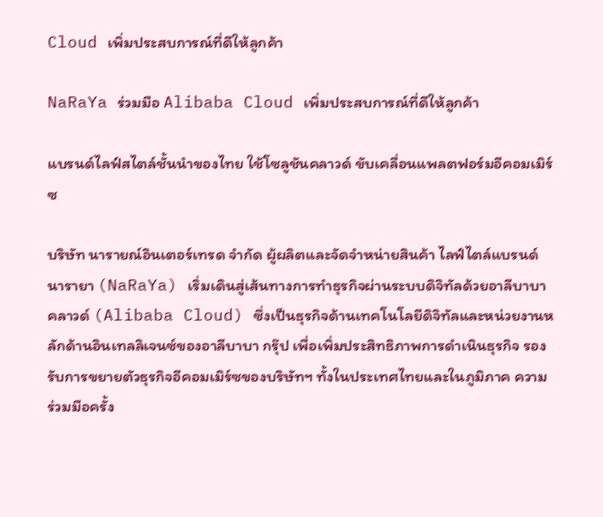Cloud เพิ่มประสบการณ์ที่ดีให้ลูกค้า

NaRaYa ร่วมมือ Alibaba Cloud เพิ่มประสบการณ์ที่ดีให้ลูกค้า

แบรนด์ไลฟ์สไตล์ชั้นนำของไทย ใช้โซลูชันคลาวด์ ขับเคลื่อนแพลตฟอร์มอีคอมเมิร์ซ

บริษัท นารายณ์อินเตอร์เทรด จำกัด ผู้ผลิตและจัดจำหน่ายสินค้า ไลฟ์ไตล์แบรนด์นารายา (NaRaYa) เริ่มเดินสู่เส้นทางการทำธุรกิจผ่านระบบดิจิทัลด้วยอาลีบาบา คลาวด์ (Alibaba Cloud) ซึ่งเป็นธุรกิจด้านเทคโนโลยีดิจิทัลและหน่วยงานหลักด้านอินเทลลิเจนซ์ของอาลีบาบา กรุ๊ป เพื่อเพิ่มประสิทธิภาพการดำเนินธุรกิจ รองรับการขยายตัวธุรกิจอีคอมเมิร์ซของบริษัทฯ ทั้งในประเทศไทยและในภูมิภาค ความร่วมมือครั้ง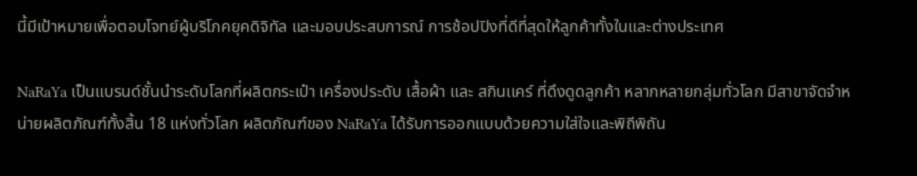นี้มีเป้าหมายเพื่อตอบโจทย์ผู้บริโภคยุคดิจิทัล และมอบประสบการณ์ การช้อปปิงที่ดีที่สุดให้ลูกค้าทั้งในและต่างประเทศ

NaRaYa เป็นแบรนด์ชั้นนำระดับโลกที่ผลิตกระเป๋า เครื่องประดับ เสื้อผ้า และ สกินเเคร์ ที่ดึงดูดลูกค้า หลากหลายกลุ่มทั่วโลก มีสาขาจัดจำหน่ายผลิตภัณฑ์ทั้งสิ้น 18 แห่งทั่วโลก ผลิตภัณฑ์ของ NaRaYa ได้รับการออกแบบด้วยความใส่ใจและพิถีพิถัน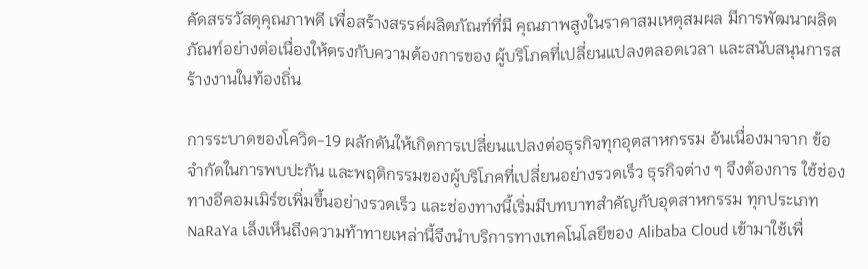คัดสรรวัสดุคุณภาพดี เพื่อสร้างสรรค์ผลิตภัณฑ์ที่มี คุณภาพสูงในราคาสมเหตุสมผล มีการพัฒนาผลิตภัณท์อย่างต่อเนื่องให้ตรงกับความต้องการของ ผู้บริโภคที่เปลี่ยนแปลงตลอดเวลา และสนับสนุนการสร้างงานในท้องถิ่น

การระบาดของโควิด-19 ผลักดันให้เกิดการเปลี่ยนแปลงต่อธุรกิจทุกอุตสาหกรรม อันเนื่องมาจาก ข้อจำกัดในการพบปะกัน และพฤติกรรมของผู้บริโภคที่เปลี่ยนอย่างรวดเร็ว ธุรกิจต่าง ๆ จึงต้องการ ใช้ช่องทางอีคอมเมิร์ซเพิ่มขึ้นอย่างรวดเร็ว และช่องทางนี้เริ่มมีบทบาทสำคัญกับอุตสาหกรรม ทุกประเภท NaRaYa เล็งเห็นถึงความท้าทายเหล่านี้จึงนำบริการทางเทคโนโลยีของ Alibaba Cloud เข้ามาใช้เพื่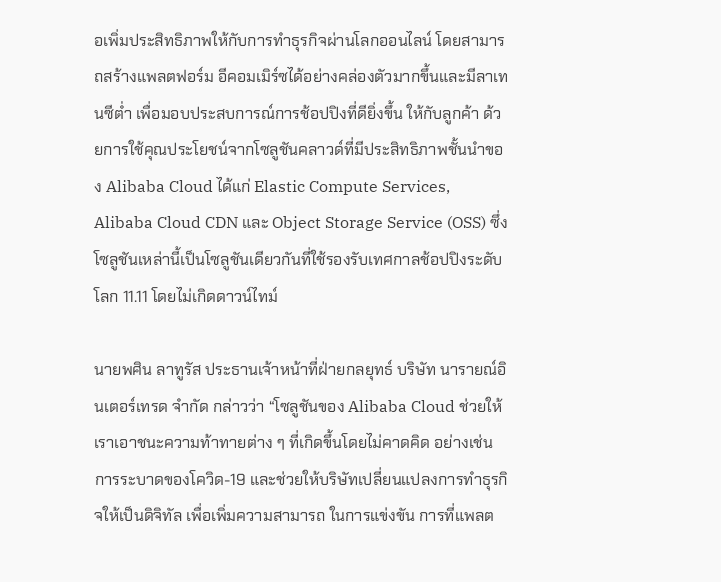อเพิ่มประสิทธิภาพให้กับการทำธุรกิจผ่านโลกออนไลน์ โดยสามารถสร้างแพลตฟอร์ม อีคอมเมิร์ซได้อย่างคล่องตัวมากขึ้นและมีลาเทนซีต่ำ เพื่อมอบประสบการณ์การช้อปปิงที่ดียิ่งขึ้น ให้กับลูกค้า ด้วยการใช้คุณประโยชน์จากโซลูชันคลาวด์ที่มีประสิทธิภาพชั้นนำของ Alibaba Cloud ได้แก่ Elastic Compute Services, Alibaba Cloud CDN และ Object Storage Service (OSS) ซึ่งโซลูชันเหล่านี้เป็นโซลูชันเดียวกันที่ใช้รองรับเทศกาลช้อปปิงระดับโลก 11.11 โดยไม่เกิดดาวน์ไทม์

นายพศิน ลาทูรัส ประธานเจ้าหน้าที่ฝ่ายกลยุทธ์ บริษัท นารายณ์อินเตอร์เทรด จำกัด กล่าวว่า “โซลูชันของ Alibaba Cloud ช่วยให้เราเอาชนะความท้าทายต่าง ๆ ที่เกิดขึ้นโดยไม่คาดคิด อย่างเช่น การระบาดของโควิด-19 และช่วยให้บริษัทเปลี่ยนแปลงการทำธุรกิจให้เป็นดิจิทัล เพื่อเพิ่มความสามารถ ในการแข่งขัน การที่แพลต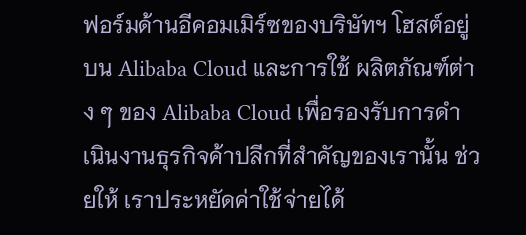ฟอร์มด้านอีคอมเมิร์ซของบริษัทฯ โฮสต์อยู่บน Alibaba Cloud และการใช้ ผลิตภัณฑ์ต่าง ๆ ของ Alibaba Cloud เพื่อรองรับการดำเนินงานธุรกิจค้าปลีกที่สำคัญของเรานั้น ช่วยให้ เราประหยัดค่าใช้จ่ายได้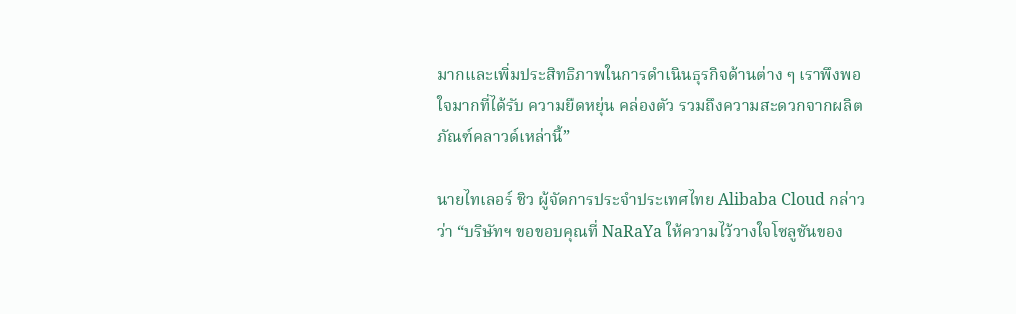มากและเพิ่มประสิทธิภาพในการดำเนินธุรกิจด้านต่าง ๆ เราพึงพอใจมากที่ได้รับ ความยืดหยุ่น คล่องตัว รวมถึงความสะดวกจากผลิตภัณฑ์คลาวด์เหล่านี้”

นายไทเลอร์ ชิว ผู้จัดการประจำประเทศไทย Alibaba Cloud กล่าวว่า “บริษัทฯ ขอขอบคุณที่ NaRaYa ให้ความไว้วางใจโซลูชันของ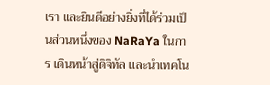เรา และยินดีอย่างยิ่งที่ได้ร่วมเป็นส่วนหนึ่งของ NaRaYa ในการ เดินหน้าสู่ดิจิทัล และนำเทคโน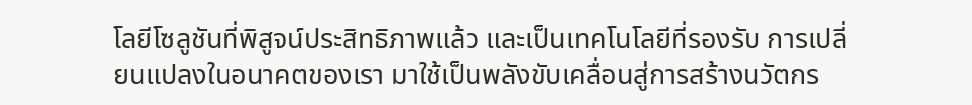โลยีโซลูชันที่พิสูจน์ประสิทธิภาพแล้ว และเป็นเทคโนโลยีที่รองรับ การเปลี่ยนแปลงในอนาคตของเรา มาใช้เป็นพลังขับเคลื่อนสู่การสร้างนวัตกร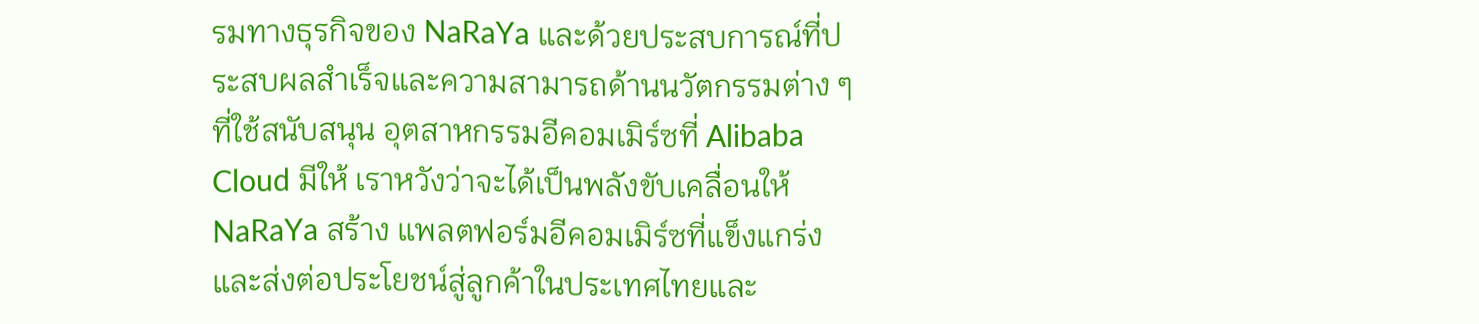รมทางธุรกิจของ NaRaYa และด้วยประสบการณ์ที่ประสบผลสำเร็จและความสามารถด้านนวัตกรรมต่าง ๆ ที่ใช้สนับสนุน อุตสาหกรรมอีคอมเมิร์ซที่ Alibaba Cloud มีให้ เราหวังว่าจะได้เป็นพลังขับเคลื่อนให้ NaRaYa สร้าง แพลตฟอร์มอีคอมเมิร์ซที่แข็งแกร่ง และส่งต่อประโยชน์สู่ลูกค้าในประเทศไทยและ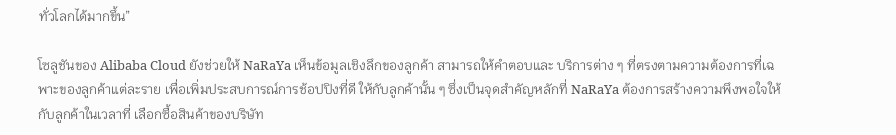ทั่วโลกได้มากขึ้น”

โซลูชันของ Alibaba Cloud ยังช่วยให้ NaRaYa เห็นข้อมูลเชิงลึกของลูกค้า สามารถให้คำตอบและ บริการต่าง ๆ ที่ตรงตามความต้องการที่เฉพาะของลูกค้าแต่ละราย เพื่อเพิ่มประสบการณ์การช้อปปิงที่ดี ให้กับลูกค้านั้น ๆ ซึ่งเป็นจุดสำคัญหลักที่ NaRaYa ต้องการสร้างความพึงพอใจให้กับลูกค้าในเวลาที่ เลือกซื้อสินค้าของบริษัท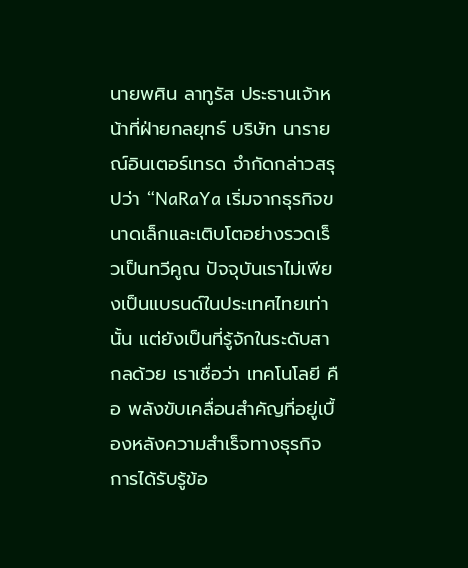นายพศิน ลาทูรัส ประธานเจ้าหน้าที่ฝ่ายกลยุทธ์ บริษัท นารายณ์อินเตอร์เทรด จำกัดกล่าวสรุปว่า “NaRaYa เริ่มจากธุรกิจขนาดเล็กและเติบโตอย่างรวดเร็วเป็นทวีคูณ ปัจจุบันเราไม่เพียงเป็นแบรนด์ในประเทศไทยเท่านั้น แต่ยังเป็นที่รู้จักในระดับสากลด้วย เราเชื่อว่า เทคโนโลยี คือ พลังขับเคลื่อนสำคัญที่อยู่เบื้องหลังความสำเร็จทางธุรกิจ การได้รับรู้ข้อ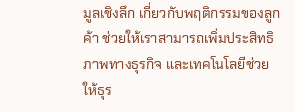มูลเชิงลึก เกี่ยวกับพฤติกรรมของลูกค้า ช่วยให้เราสามารถเพิ่มประสิทธิภาพทางธุรกิจ และเทคโนโลยีช่วยให้ธุร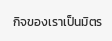กิจของเราเป็นมิตร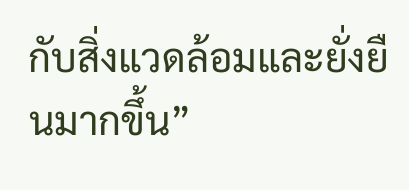กับสิ่งแวดล้อมและยั่งยืนมากขึ้น”